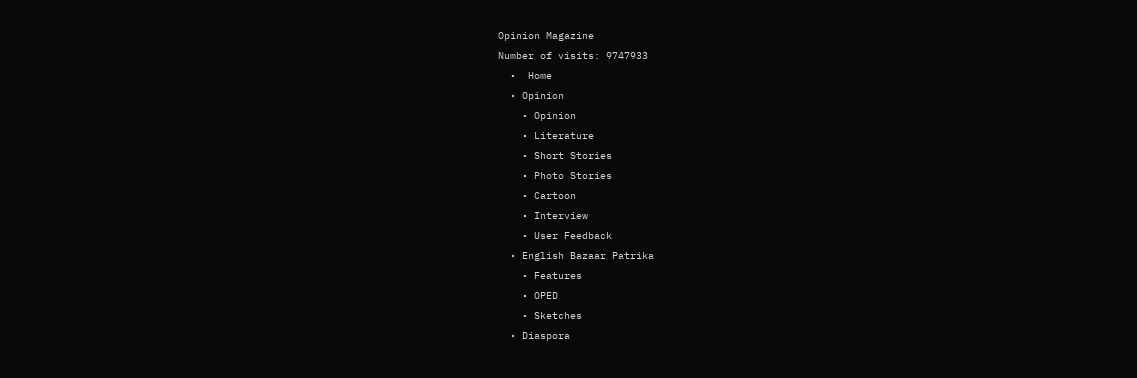Opinion Magazine
Number of visits: 9747933
  •  Home
  • Opinion
    • Opinion
    • Literature
    • Short Stories
    • Photo Stories
    • Cartoon
    • Interview
    • User Feedback
  • English Bazaar Patrika
    • Features
    • OPED
    • Sketches
  • Diaspora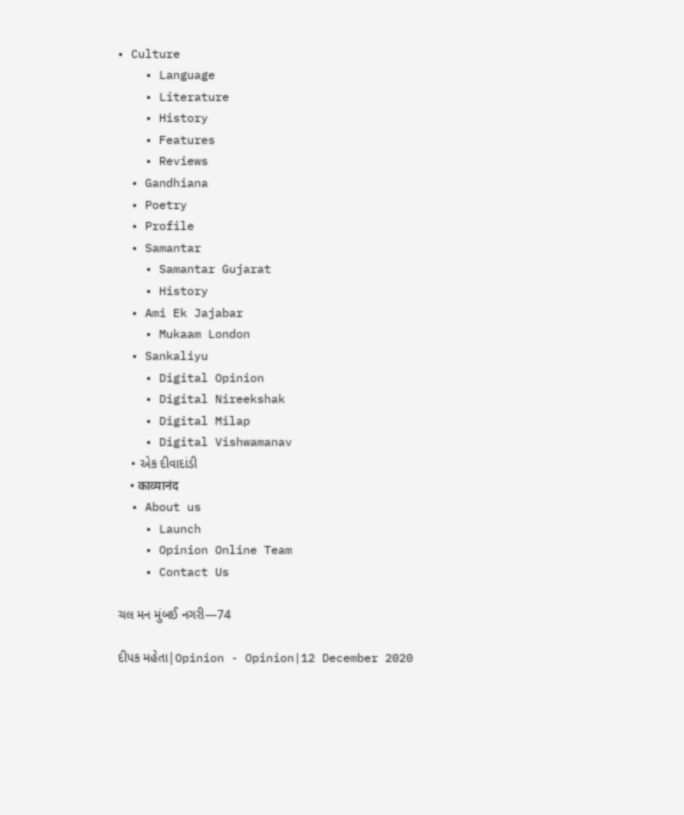• Culture
    • Language
    • Literature
    • History
    • Features
    • Reviews
  • Gandhiana
  • Poetry
  • Profile
  • Samantar
    • Samantar Gujarat
    • History
  • Ami Ek Jajabar
    • Mukaam London
  • Sankaliyu
    • Digital Opinion
    • Digital Nireekshak
    • Digital Milap
    • Digital Vishwamanav
    • એક દીવાદાંડી
    • काव्यानंद
  • About us
    • Launch
    • Opinion Online Team
    • Contact Us

ચલ મન મુંબઈ નગરી—74

દીપક મહેતા|Opinion - Opinion|12 December 2020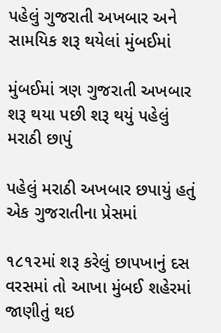પહેલું ગુજરાતી અખબાર અને સામયિક શરૂ થયેલાં મુંબઈમાં

મુંબઈમાં ત્રણ ગુજરાતી અખબાર શરૂ થયા પછી શરૂ થયું પહેલું મરાઠી છાપું

પહેલું મરાઠી અખબાર છપાયું હતું એક ગુજરાતીના પ્રેસમાં

૧૮૧૨માં શરૂ કરેલું છાપખાનું દસ વરસમાં તો આખા મુંબઈ શહેરમાં જાણીતું થઇ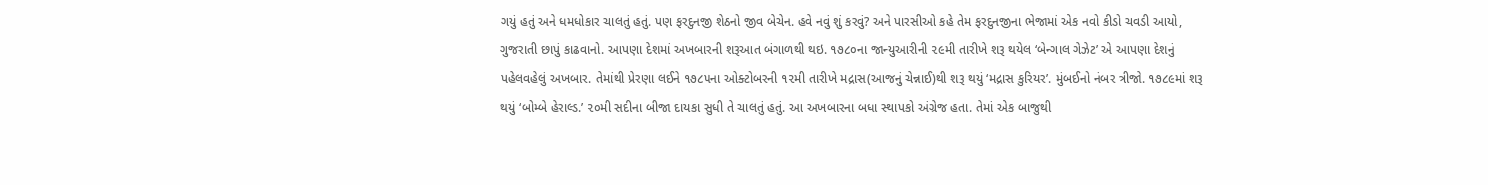ગયું હતું અને ધમધોકાર ચાલતું હતું. પણ ફરદુનજી શેઠનો જીવ બેચેન. હવે નવું શું કરવું? અને પારસીઓ કહે તેમ ફરદુનજીના ભેજામાં એક નવો કીડો ચવડી આયો, ગુજરાતી છાપું કાઢવાનો. આપણા દેશમાં અખબારની શરૂઆત બંગાળથી થઇ. ૧૭૮૦ના જાન્યુઆરીની ૨૯મી તારીખે શરૂ થયેલ ‘બેન્ગાલ ગેઝેટ’ એ આપણા દેશનું પહેલવહેલું અખબાર. તેમાંથી પ્રેરણા લઈને ૧૭૮૫ના ઓક્ટોબરની ૧૨મી તારીખે મદ્રાસ(આજનું ચેન્નાઈ)થી શરૂ થયું ‘મદ્રાસ કુરિયર’. મુંબઈનો નંબર ત્રીજો. ૧૭૮૯માં શરૂ થયું ‘બોમ્બે હેરાલ્ડ.’ ૨૦મી સદીના બીજા દાયકા સુધી તે ચાલતું હતું. આ અખબારના બધા સ્થાપકો અંગ્રેજ હતા. તેમાં એક બાજુથી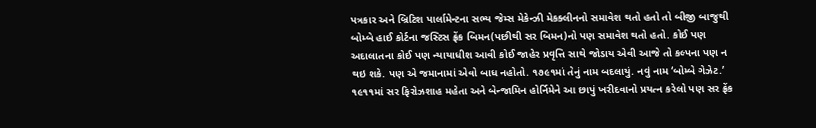પત્રકાર અને બ્રિટિશ પાર્લામેન્ટના સભ્ય જેમ્સ મેકેન્ઝી મેકક્લીનનો સમાવેશ થતો હતો તો બીજી બાજુથી બોમ્બે હાઈ કોર્ટના જસ્ટિસ ફ્રેંક બિમન(પછીથી સર બિમન)નો પણ સમાવેશ થતો હતો. કોઈ પણ અદાલાતના કોઈ પણ ન્યાયાધીશ આવી કોઈ જાહેર પ્રવૃત્તિ સાથે જોડાય એવી આજે તો કલ્પના પણ ન થઇ શકે. પણ એ જમાનામાં એવો બાધ નહોતો. ૧૭૯૧માં તેનું નામ બદલાયું. નવું નામ ‘બોમ્બે ગેઝેટ.’ ૧૯૧૧માં સર ફિરોઝશાહ મહેતા અને બેન્જામિન હોર્નિમેને આ છાપું ખરીદવાનો પ્રયત્ન કરેલો પણ સર ફ્રેંક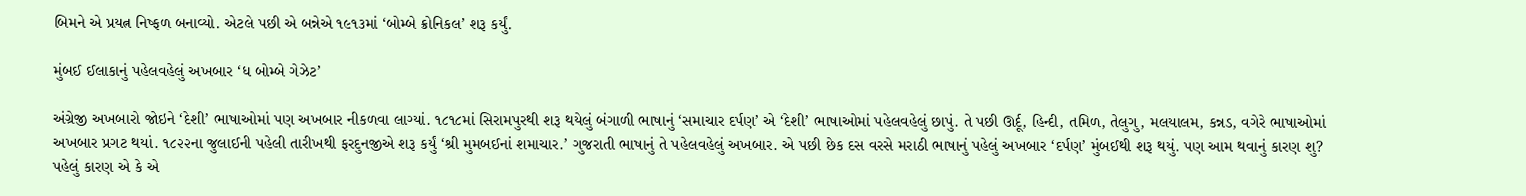બિમને એ પ્રયત્ન નિષ્ફળ બનાવ્યો. એટલે પછી એ બન્નેએ ૧૯૧૩માં ‘બોમ્બે ક્રોનિકલ’ શરૂ કર્યું.

મુંબઈ ઈલાકાનું પહેલવહેલું અખબાર ‘ધ બોમ્બે ગેઝેટ’

અંગ્રેજી અખબારો જોઇને ‘દેશી’ ભાષાઓમાં પણ અખબાર નીકળવા લાગ્યાં. ૧૮૧૮માં સિરામપુરથી શરૂ થયેલું બંગાળી ભાષાનું ‘સમાચાર દર્પણ’ એ ‘દેશી’ ભાષાઓમાં પહેલવહેલું છાપું. તે પછી ઊર્દૂ, હિન્દી, તમિળ, તેલુગુ, મલયાલમ, કન્નડ, વગેરે ભાષાઓમાં અખબાર પ્રગટ થયાં. ૧૮૨૨ના જુલાઈની પહેલી તારીખથી ફરદુનજીએ શરૂ કર્યું ‘શ્રી મુમબઈનાં શમાચાર.’ ગુજરાતી ભાષાનું તે પહેલવહેલું અખબાર. એ પછી છેક દસ વરસે મરાઠી ભાષાનું પહેલું અખબાર ‘દર્પણ’ મુંબઈથી શરૂ થયું. પણ આમ થવાનું કારણ શુ? પહેલું કારણ એ કે એ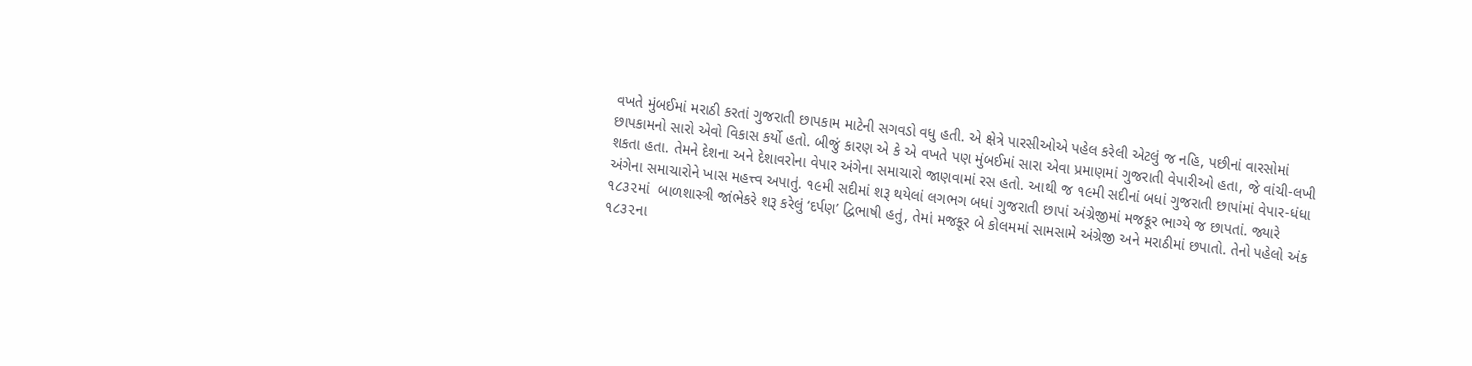વખતે મુંબઈમાં મરાઠી કરતાં ગુજરાતી છાપકામ માટેની સગવડો વધુ હતી. એ ક્ષેત્રે પારસીઓએ પહેલ કરેલી એટલું જ નહિ, પછીનાં વારસોમાં છાપકામનો સારો એવો વિકાસ કર્યો હતો. બીજું કારણ એ કે એ વખતે પણ મુંબઈમાં સારા એવા પ્રમાણમાં ગુજરાતી વેપારીઓ હતા, જે વાંચી-લખી શકતા હતા. તેમને દેશના અને દેશાવરોના વેપાર અંગેના સમાચારો જાણવામાં રસ હતો. આથી જ ૧૯મી સદીનાં બધાં ગુજરાતી છાપાંમાં વેપાર-ધંધા અંગેના સમાચારોને ખાસ મહત્ત્વ અપાતું. ૧૯મી સદીમાં શરૂ થયેલાં લગભગ બધાં ગુજરાતી છાપાં અંગ્રેજીમાં મજકૂર ભાગ્યે જ છાપતાં. જ્યારે ૧૮૩૨માં  બાળશાસ્ત્રી જાંભેકરે શરૂ કરેલું ‘દર્પણ’ દ્વિભાષી હતું, તેમાં મજકૂર બે કોલમમાં સામસામે અંગ્રેજી અને મરાઠીમાં છપાતો. તેનો પહેલો અંક ૧૮૩૨ના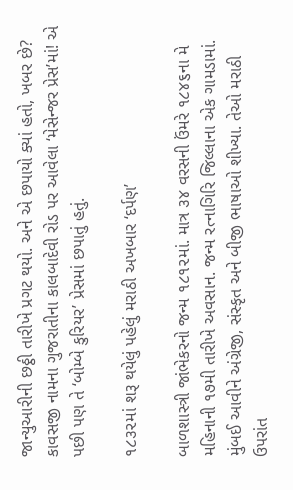જાન્યુઆરીની છઠ્ઠી તારીખે પ્રગટ થયો. અને એ છપાયો ક્યાં હતો, ખબર છે? કાવસજી નામના ગુજરાતીના કાલબાદેવી રોડ પર આવેલા ‘મેસેન્જર પ્રેસ’માં! એ પછી પણ તે ‘બોમ્બે કુરિયર’ પ્રેસમાં છપાતું હતું.

૧૮૩૨માં શરૂ થયેલું પહેલું મરાઠી અખબાર ‘દર્પણ’

બાળશાસ્ત્રી જાંભેકરનો જન્મ ૧૮૧૨માં. માત્ર ૩૪ વરસની ઉંમરે ૧૮૪૬ના મે મહિનાની ૧૭મી તારીખે અવસાન. જન્મ રત્નાગિરિ જિલ્લાના એક ગામડામાં. મુંબઈ આવીને અંગ્રેજી, સંસ્કૃત અને બીજી ભાષાઓ શીખ્યા. તેઓ મરાઠી ઉપરાંત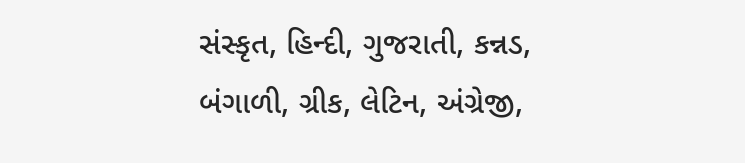સંસ્કૃત, હિન્દી, ગુજરાતી, કન્નડ, બંગાળી, ગ્રીક, લેટિન, અંગ્રેજી,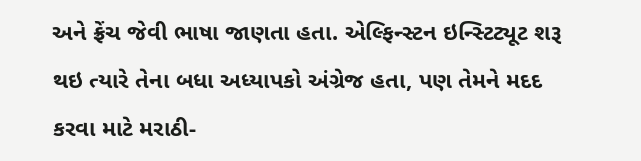અને ફ્રેંચ જેવી ભાષા જાણતા હતા. એલ્ફિન્સ્ટન ઇન્સ્ટિટ્યૂટ શરૂ થઇ ત્યારે તેના બધા અધ્યાપકો અંગ્રેજ હતા, પણ તેમને મદદ કરવા માટે મરાઠી-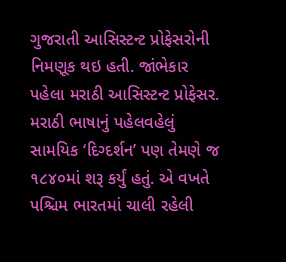ગુજરાતી આસિસ્ટન્ટ પ્રોફેસરોની નિમણૂક થઇ હતી. જાંભેકાર પહેલા મરાઠી આસિસ્ટન્ટ પ્રોફેસર. મરાઠી ભાષાનું પહેલવહેલું સામયિક ‘દિગ્દર્શન’ પણ તેમણે જ ૧૮૪૦માં શરૂ કર્યું હતું. એ વખતે પશ્ચિમ ભારતમાં ચાલી રહેલી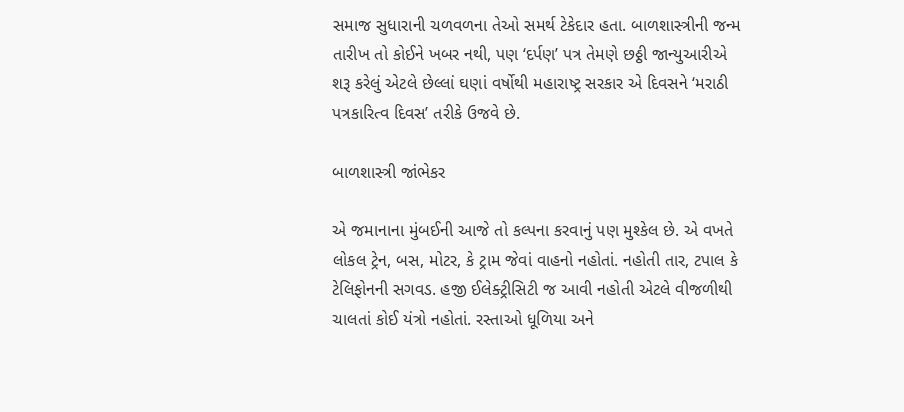સમાજ સુધારાની ચળવળના તેઓ સમર્થ ટેકેદાર હતા. બાળશાસ્ત્રીની જન્મ તારીખ તો કોઈને ખબર નથી, પણ ‘દર્પણ’ પત્ર તેમણે છઠ્ઠી જાન્યુઆરીએ શરૂ કરેલું એટલે છેલ્લાં ઘણાં વર્ષોથી મહારાષ્ટ્ર સરકાર એ દિવસને ‘મરાઠી પત્રકારિત્વ દિવસ’ તરીકે ઉજવે છે.

બાળશાસ્ત્રી જાંભેકર

એ જમાનાના મુંબઈની આજે તો કલ્પના કરવાનું પણ મુશ્કેલ છે. એ વખતે લોકલ ટ્રેન, બસ, મોટર, કે ટ્રામ જેવાં વાહનો નહોતાં. નહોતી તાર, ટપાલ કે ટેલિફોનની સગવડ. હજી ઈલેક્ટ્રીસિટી જ આવી નહોતી એટલે વીજળીથી ચાલતાં કોઈ યંત્રો નહોતાં. રસ્તાઓ ધૂળિયા અને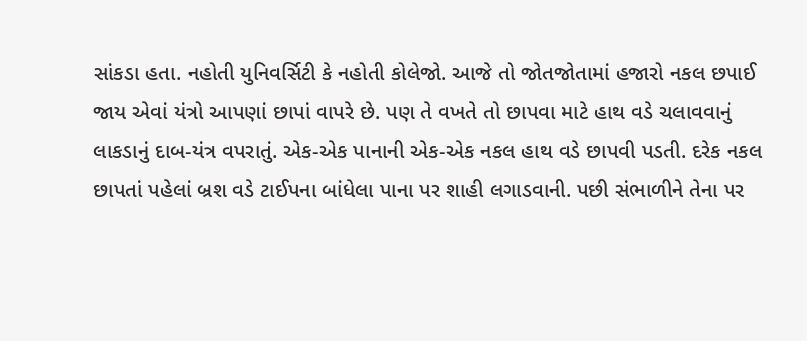સાંકડા હતા. નહોતી યુનિવર્સિટી કે નહોતી કોલેજો. આજે તો જોતજોતામાં હજારો નકલ છપાઈ જાય એવાં યંત્રો આપણાં છાપાં વાપરે છે. પણ તે વખતે તો છાપવા માટે હાથ વડે ચલાવવાનું લાકડાનું દાબ-યંત્ર વપરાતું. એક-એક પાનાની એક-એક નકલ હાથ વડે છાપવી પડતી. દરેક નકલ છાપતાં પહેલાં બ્રશ વડે ટાઈપના બાંધેલા પાના પર શાહી લગાડવાની. પછી સંભાળીને તેના પર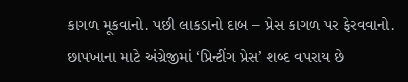કાગળ મૂકવાનો. પછી લાકડાનો દાબ – પ્રેસ કાગળ પર ફેરવવાનો. છાપખાના માટે અંગ્રેજીમાં ‘પ્રિન્ટીંગ પ્રેસ’ શબ્દ વપરાય છે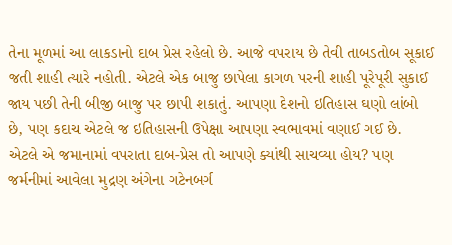તેના મૂળમાં આ લાકડાનો દાબ પ્રેસ રહેલો છે. આજે વપરાય છે તેવી તાબડતોબ સૂકાઈ જતી શાહી ત્યારે નહોતી. એટલે એક બાજુ છાપેલા કાગળ પરની શાહી પૂરેપૂરી સુકાઈ જાય પછી તેની બીજી બાજુ પર છાપી શકાતું. આપણા દેશનો ઇતિહાસ ઘણો લાંબો છે, પણ કદાચ એટલે જ ઇતિહાસની ઉપેક્ષા આપણા સ્વભાવમાં વણાઈ ગઈ છે. એટલે એ જમાનામાં વપરાતા દાબ-પ્રેસ તો આપણે ક્યાંથી સાચવ્યા હોય? પણ જર્મનીમાં આવેલા મુદ્રણ અંગેના ગટેનબર્ગ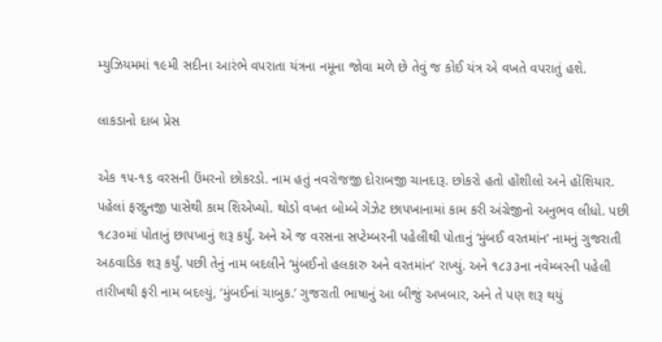મ્યુઝિયમમાં ૧૯મી સદીના આરંભે વપરાતા યંત્રના નમૂના જોવા મળે છે તેવું જ કોઈ યંત્ર એ વખતે વપરાતું હશે.

લાકડાનો દાબ પ્રેસ

એક ૧૫-૧૬ વરસની ઉંમરનો છોકરડો. નામ હતું નવરોજજી દોરાબજી ચાનદારૂ. છોકરો હતો હોંશીલો અને હોંશિયાર. પહેલાં ફરદુનજી પાસેથી કામ શિએખ્યો. થોડો વખત બોમ્બે ગેઝેટ છાપખાનામાં કામ કરી અંગ્રેજીનો અનુભવ લીધો. પછી ૧૮૩૦માં પોતાનું છાપખાનું શરૂ કર્યું. અને એ જ વરસના સપ્ટેમ્બરની પહેલીથી પોતાનું ‘મુંબઈ વરતમાંન’ નામનું ગુજરાતી અઠવાડિક શરૂ કર્યું. પછી તેનું નામ બદલીને ‘મુંબઈનો હલકારુ અને વરતમાંન’ રાખ્યું. અને ૧૮૩૩ના નવેમ્બરની પહેલી તારીખથી ફરી નામ બદલ્યું, ‘મુંબઈનાં ચાબુક.’ ગુજરાતી ભાષાનું આ બીજું અખબાર, અને તે પણ શરૂ થયું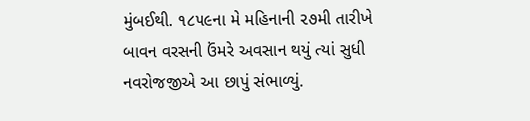મુંબઈથી. ૧૮૫૯ના મે મહિનાની ૨૭મી તારીખે બાવન વરસની ઉંમરે અવસાન થયું ત્યાં સુધી નવરોજજીએ આ છાપું સંભાળ્યું.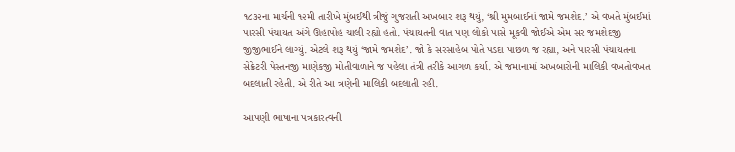૧૮૩૨ના માર્ચની ૧૨મી તારીખે મુંબઈથી ત્રીજું ગુજરાતી અખબાર શરૂ થયું, ‘શ્રી મુમબાઈનાં જામે જમશેદ.’ એ વખતે મુંબઈમાં પારસી પંચાયત અંગે ઊહાપોહ ચાલી રહ્યો હતો. પંચાયતની વાત પણ લોકો પાસે મૂકવી જોઈએ એમ સર જમશેદજી જીજીભાઈને લાગ્યું. એટલે શરૂ થયું ‘જામે જમશેદ’. જો કે સરસાહેબ પોતે પડદા પાછળ જ રહ્યા, અને પારસી પંચાયતના સેક્રેટરી પેસ્તનજી માણેકજી મોતીવાળાને જ પહેલા તંત્રી તરીકે આગળ કર્યા. એ જમાનામાં અખબારોની માલિકી વખતોવખત બદલાતી રહેતી. એ રીતે આ ત્રણેની માલિકી બદલાતી રહી.

આપણી ભાષાના પત્રકારત્વની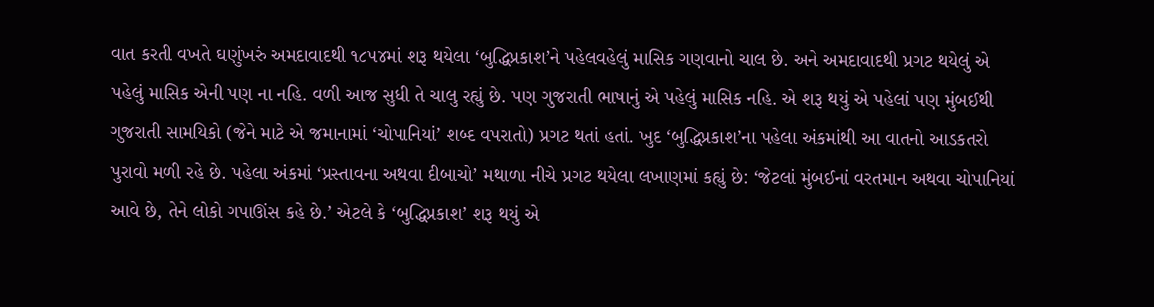વાત કરતી વખતે ઘણુંખરું અમદાવાદથી ૧૮૫૪માં શરૂ થયેલા ‘બુદ્ધિપ્રકાશ’ને પહેલવહેલું માસિક ગણવાનો ચાલ છે. અને અમદાવાદથી પ્રગટ થયેલું એ પહેલું માસિક એની પણ ના નહિ. વળી આજ સુધી તે ચાલુ રહ્યું છે. પણ ગુજરાતી ભાષાનું એ પહેલું માસિક નહિ. એ શરૂ થયું એ પહેલાં પણ મુંબઈથી ગુજરાતી સામયિકો (જેને માટે એ જમાનામાં ‘ચોપાનિયાં’ શબ્દ વપરાતો) પ્રગટ થતાં હતાં. ખુદ ‘બુદ્ધિપ્રકાશ’ના પહેલા અંકમાંથી આ વાતનો આડકતરો પુરાવો મળી રહે છે. પહેલા અંકમાં ‘પ્રસ્તાવના અથવા દીબાચો’ મથાળા નીચે પ્રગટ થયેલા લખાણમાં કહ્યું છે: ‘જેટલાં મુંબઈનાં વરતમાન અથવા ચોપાનિયાં આવે છે, તેને લોકો ગપાઊંસ કહે છે.’ એટલે કે ‘બુદ્ધિપ્રકાશ’ શરૂ થયું એ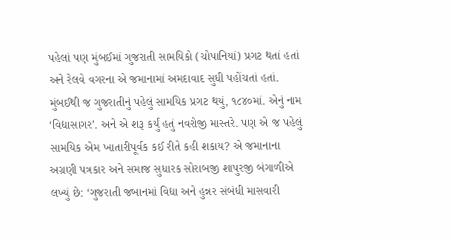પહેલાં પણ મુંબઈમાં ગુજરાતી સામયિકો (ચોપાનિયાં) પ્રગટ થતાં હતાં અને રેલવે વગરના એ જમાનામાં અમદાવાદ સુધી પહોંચતાં હતાં. મુંબઈથી જ ગુજરાતીનું પહેલું સામયિક પ્રગટ થયું, ૧૮૪૦માં. એનું નામ ‘વિદ્યાસાગર’. અને એ શરૂ કર્યું હતું નવરોજી માસ્તરે. પણ એ જ પહેલું સામયિક એમ ખાતારીપૂર્વક કઈ રીતે કહી શકાય? એ જમાનાના અગ્રણી પત્રકાર અને સમાજ સુધારક સોરાબજી શાપુરજી બંગાળીએ લખ્યું છે: ‘ગુજરાતી જબાનમાં વિદ્યા અને હુન્નર સંબંધી માસવારી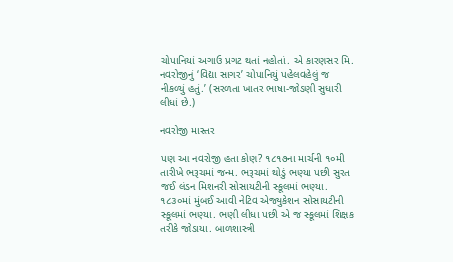ચોપાનિયાં અગાઉ પ્રગટ થતાં નહોતાં. એ કારણસર મિ. નવરોજીનું ‘વિદ્યા સાગર’ ચોપાનિયું પહેલવહેલું જ નીકળ્યું હતું.’ (સરળતા ખાતર ભાષા-જોડણી સુધારી લીધાં છે.)

નવરોજી માસ્તર

પણ આ નવરોજી હતા કોણ? ૧૮૧૭ના માર્ચની ૧૦મી તારીખે ભરૂચમાં જન્મ. ભરૂચમાં થોડું ભણ્યા પછી સુરત જઈ લંડન મિશનરી સોસાયટીની સ્કૂલમાં ભણ્યા. ૧૮૩૦માં મુંબઈ આવી નેટિવ એજ્યુકેશન સોસાયટીની સ્કૂલમાં ભણ્યા. ભણી લીધા પછી એ જ સ્કૂલમાં શિક્ષક તરીકે જોડાયા. બાળશાસ્ત્રી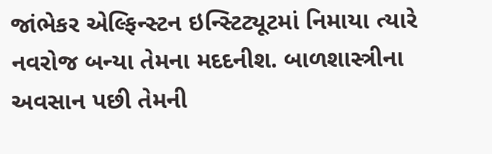જાંભેકર એલ્ફિન્સ્ટન ઇન્સ્ટિટ્યૂટમાં નિમાયા ત્યારે નવરોજ બન્યા તેમના મદદનીશ. બાળશાસ્ત્રીના અવસાન પછી તેમની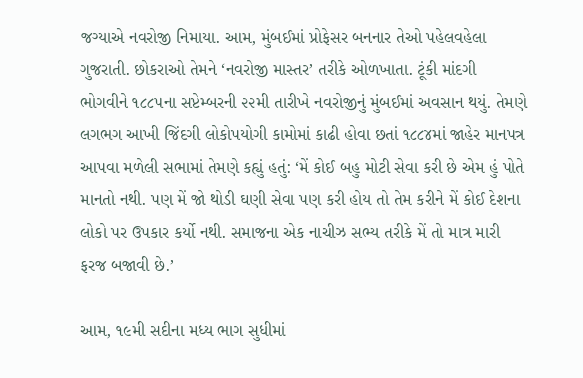જગ્યાએ નવરોજી નિમાયા. આમ, મુંબઈમાં પ્રોફેસર બનનાર તેઓ પહેલવહેલા ગુજરાતી. છોકરાઓ તેમને ‘નવરોજી માસ્તર’ તરીકે ઓળખાતા. ટૂંકી માંદગી ભોગવીને ૧૮૮૫ના સપ્ટેમ્બરની ૨૨મી તારીખે નવરોજીનું મુંબઈમાં અવસાન થયું. તેમણે લગભગ આખી જિંદગી લોકોપયોગી કામોમાં કાઢી હોવા છતાં ૧૮૮૪માં જાહેર માનપત્ર આપવા મળેલી સભામાં તેમણે કહ્યું હતું: ‘મેં કોઈ બહુ મોટી સેવા કરી છે એમ હું પોતે માનતો નથી. પણ મેં જો થોડી ઘણી સેવા પણ કરી હોય તો તેમ કરીને મેં કોઈ દેશના લોકો પર ઉપકાર કર્યો નથી. સમાજના એક નાચીઝ સભ્ય તરીકે મેં તો માત્ર મારી ફરજ બજાવી છે.’

આમ, ૧૯મી સદીના મધ્ય ભાગ સુધીમાં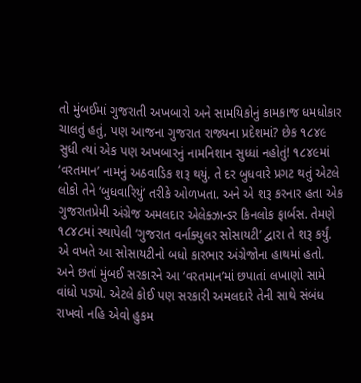તો મુંબઈમાં ગુજરાતી અખબારો અને સામયિકોનું કામકાજ ધમધોકાર ચાલતું હતું, પણ આજના ગુજરાત રાજ્યના પ્રદેશમાં? છેક ૧૮૪૯ સુધી ત્યાં એક પણ અખબારનું નામનિશાન સુધ્ધાં નહોતું! ૧૮૪૯માં ‘વરતમાન’ નામનું અઠવાડિક શરૂ થયું. તે દર બુધવારે પ્રગટ થતું એટલે લોકો તેને ‘બુધવારિયું’ તરીકે ઓળખતા. અને એ શરૂ કરનાર હતા એક ગુજરાતપ્રેમી અંગ્રેજ અમલદાર એલેક્ઝાન્ડર કિનલોક ફાર્બસ. તેમણે ૧૮૪૮માં સ્થાપેલી ‘ગુજરાત વર્નાક્યુલર સોસાયટી’ દ્વારા તે શરૂ કર્યું. એ વખતે આ સોસાયટીનો બધો કારભાર અંગ્રેજોના હાથમાં હતો. અને છતાં મુંબઈ સરકારને આ ‘વરતમાન’માં છપાતાં લખાણો સામે વાંધો પડ્યો. એટલે કોઈ પણ સરકારી અમલદારે તેની સાથે સંબંધ રાખવો નહિ એવો હુકમ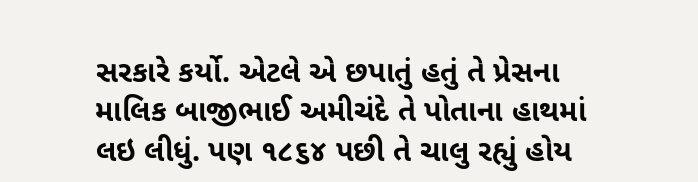સરકારે કર્યો. એટલે એ છપાતું હતું તે પ્રેસના માલિક બાજીભાઈ અમીચંદે તે પોતાના હાથમાં લઇ લીધું. પણ ૧૮૬૪ પછી તે ચાલુ રહ્યું હોય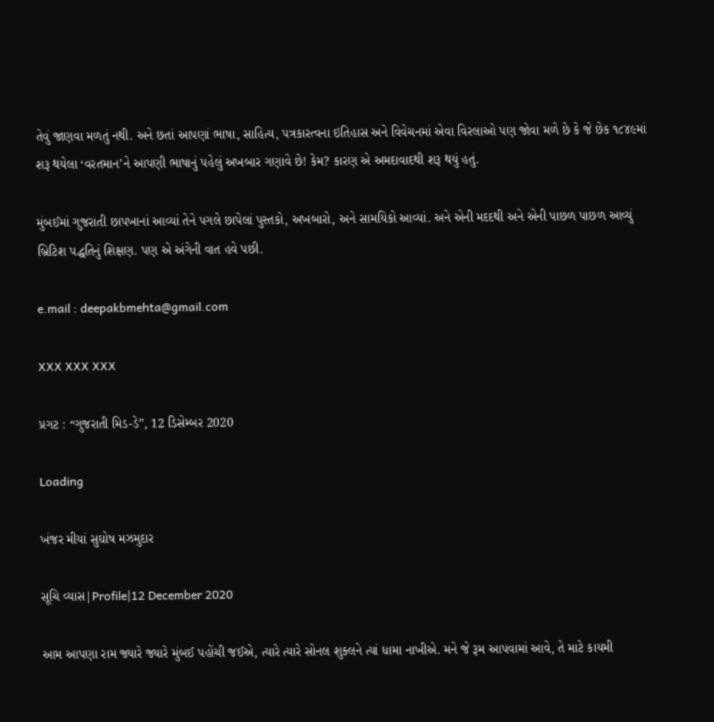તેવું જાણવા મળતું નથી. અને છતાં આપણાં ભાષા, સાહિત્ય, પત્રકારત્વના ઇતિહાસ અને વિવેચનમાં એવા વિરલાઓ પણ જોવા મળે છે કે જે છેક ૧૮૪૯માં શરૂ થયેલા ‘વરતમાન’ને આપણી ભાષાનું પહેલું અખબાર ગણાવે છે! કેમ? કારણ એ અમદાવાદથી શરૂ થયું હતું.

મુંબઈમાં ગુજરાતી છાપખાનાં આવ્યાં તેને પગલે છાપેલાં પુસ્તકો, અખબારો, અને સામયિકો આવ્યાં. અને એની મદદથી અને એની પાછળ પાછળ આવ્યું બ્રિટિશ પદ્ધતિનું શિક્ષણ. પણ એ અંગેની વાત હવે પછી.

e.mail : deepakbmehta@gmail.com

XXX XXX XXX

પ્રગટ : “ગુજરાતી મિડ-ડે”, 12 ડિસેમ્બર 2020

Loading

ખંજર મીયાં સુઘોષ મઝમુદાર

સૂચિ વ્યાસ|Profile|12 December 2020

આમ આપણા રામ જ્યારે જ્યારે મુંબઈ પહોંચી જઈએ, ત્યારે ત્યારે સોનલ શુક્લને ત્યાં ધામા નાખીએ. મને જે રૂમ આપવામાં આવે, તે માટે કાયમી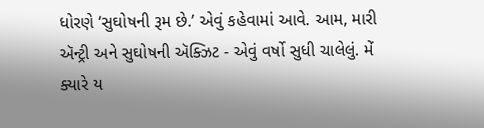ધોરણે ‘સુઘોષની રૂમ છે.’ એવું કહેવામાં આવે. આમ, મારી ઍન્ટ્રી અને સુઘોષની ઍક્ઝિટ - એવું વર્ષો સુધી ચાલેલું. મેં ક્યારે ય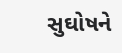સુઘોષને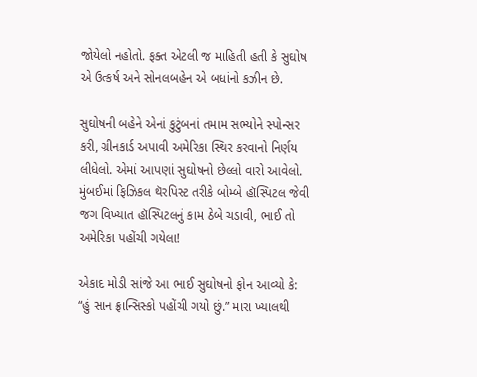જોયેલો નહોતો. ફક્ત એટલી જ માહિતી હતી કે સુઘોષ એ ઉત્કર્ષ અને સોનલબહેન એ બધાંનો કઝીન છે.

સુઘોષની બહેને એનાં કુટુંબનાં તમામ સભ્યોને સ્પોન્સર કરી, ગ્રીનકાર્ડ અપાવી અમેરિકા સ્થિર કરવાનો નિર્ણય લીધેલો. એમાં આપણાં સુઘોષનો છેલ્લો વારો આવેલો. મુંબઈમાં ફિઝિકલ થૅરપિસ્ટ તરીકે બોમ્બે હૉસ્પિટલ જેવી જગ વિખ્યાત હૉસ્પિટલનું કામ ઠેબે ચડાવી, ભાઈ તો અમેરિકા પહોંચી ગયેલા!

એકાદ મોડી સાંજે આ ભાઈ સુઘોષનો ફોન આવ્યો કે: “હું સાન ફ્રાન્સિસ્કો પહોંચી ગયો છું.” મારા ખ્યાલથી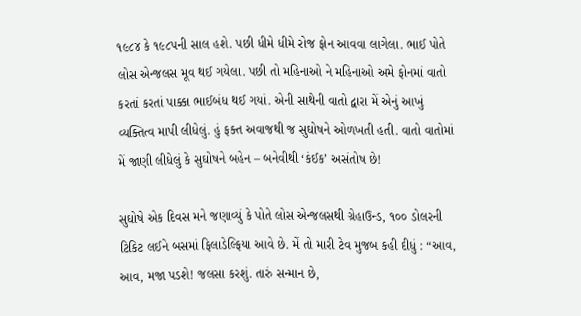૧૯૮૪ કે ૧૯૮૫ની સાલ હશે. પછી ધીમે ધીમે રોજ ફોન આવવા લાગેલા. ભાઈ પોતે લોસ એન્જલસ મૂવ થઈ ગયેલા. પછી તો મહિનાઓ ને મહિનાઓ અમે ફોનમાં વાતો કરતાં કરતાં પાક્કા ભાઈબંધ થઈ ગયાં. એની સાથેની વાતો દ્વારા મેં એનું આખું વ્યક્તિત્વ માપી લીધેલું. હું ફક્ત અવાજથી જ સુઘોષને ઓળખતી હતી. વાતો વાતોમાં મેં જાણી લીધેલું કે સુઘોષને બહેન – બનેવીથી ‘કંઈક’ અસંતોષ છે!

સુઘોષે એક દિવસ મને જણાવ્યું કે પોતે લોસ એન્જલસથી ગ્રેહાઉન્ડ, ૧૦૦ ડોલરની ટિકિટ લઈને બસમાં ફિલાડેલ્ફિયા આવે છે. મેં તો મારી ટેવ મુજબ કહી દીધું : “આવ, આવ, મજા પડશે! જલસા કરશું. તારું સન્માન છે,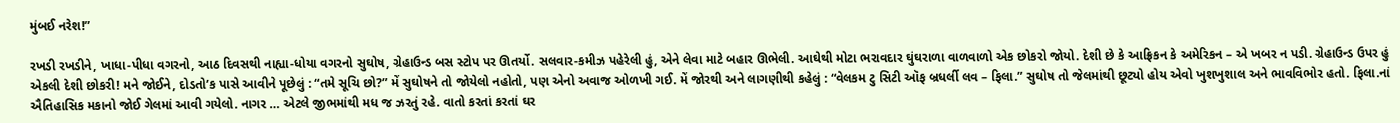મુંબઈ નરેશ!”

રખડી રખડીને, ખાધા-પીધા વગરનો, આઠ દિવસથી નાહ્યા-ધોયા વગરનો સુઘોષ, ગ્રેહાઉન્ડ બસ સ્ટોપ પર ઊતર્યો. સલવાર-કમીઝ પહેરેલી હું, એને લેવા માટે બહાર ઊભેલી. આઘેથી મોટા ભરાવદાર ઘુંઘરાળા વાળવાળો એક છોકરો જોયો. દેશી છે કે આફ્રિકન કે અમેરિકન – એ ખબર ન પડી. ગ્રેહાઉન્ડ ઉપર હું એકલી દેશી છોકરી! મને જોઈને, દોડતો’ક પાસે આવીને પૂછેલું : “તમે સૂચિ છો?” મેં સુઘોષને તો જોયેલો નહોતો, પણ એનો અવાજ ઓળખી ગઈ. મેં જોરથી અને લાગણીથી કહેલું : “વેલકમ ટુ સિટી ઑફ બ્રધર્લી લવ – ફિલા.” સુઘોષ તો જેલમાંથી છૂટ્યો હોય એવો ખુશખુશાલ અને ભાવવિભોર હતો. ફિલા.નાં ઐતિહાસિક મકાનો જોઈ ગેલમાં આવી ગયેલો. નાગર … એટલે જીભમાંથી મધ જ ઝરતું રહે. વાતો કરતાં કરતાં ઘર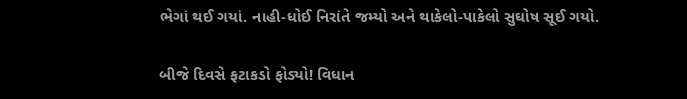ભેગાં થઈ ગયાં. નાહી-ધોઈ નિરાંતે જમ્યો અને થાકેલો-પાકેલો સુઘોષ સૂઈ ગયો.

બીજે દિવસે ફટાકડો ફોડ્યો! વિધાન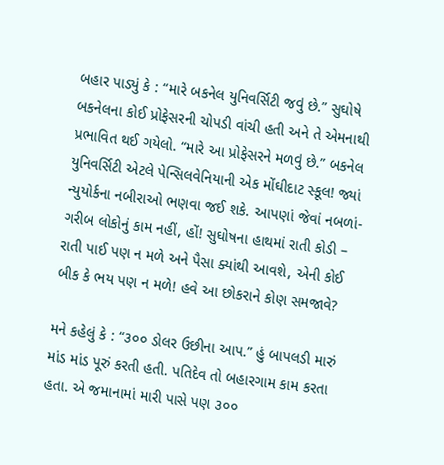બહાર પાડ્યું કે : “મારે બકનેલ યુનિવર્સિટી જવું છે.” સુઘોષે બકનેલના કોઈ પ્રોફેસરની ચોપડી વાંચી હતી અને તે એમનાથી પ્રભાવિત થઈ ગયેલો. “મારે આ પ્રોફેસરને મળવું છે.” બકનેલ યુનિવર્સિટી એટલે પેન્સિલવેનિયાની એક મોંઘીદાટ સ્કૂલ! જ્યાં ન્યુયોર્કના નબીરાઓ ભણવા જઈ શકે. આપણાં જેવાં નબળાં-ગરીબ લોકોનું કામ નહીં, હોં! સુઘોષના હાથમાં રાતી કોડી – રાતી પાઈ પણ ન મળે અને પૈસા ક્યાંથી આવશે, એની કોઈ બીક કે ભય પણ ન મળે! હવે આ છોકરાને કોણ સમજાવે?

મને કહેલું કે : “૩૦૦ ડોલર ઉછીના આપ.” હું બાપલડી મારું માંડ માંડ પૂરું કરતી હતી. પતિદેવ તો બહારગામ કામ કરતા હતા. એ જમાનામાં મારી પાસે પણ ૩૦૦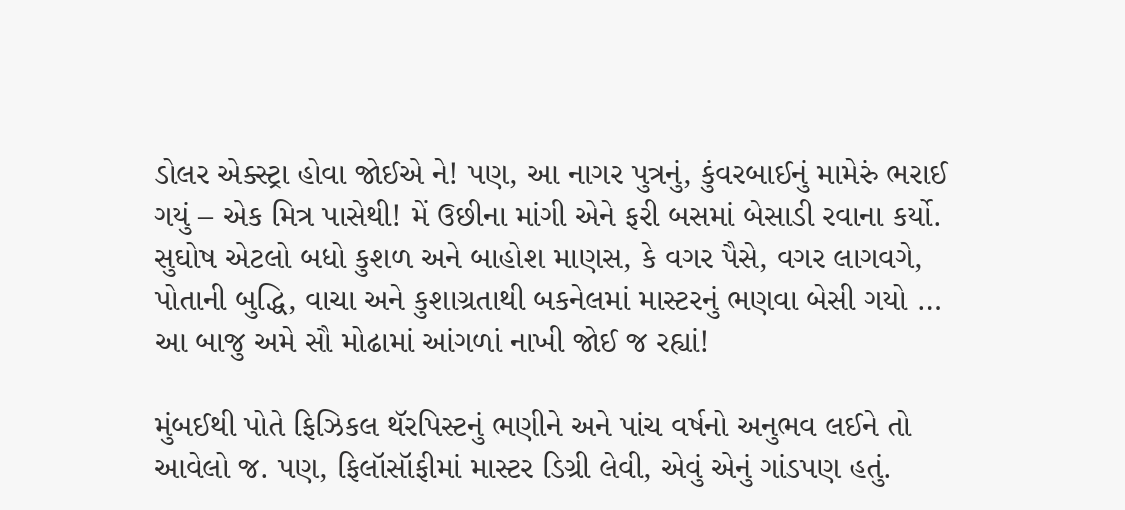ડોલર એક્સ્ટ્રા હોવા જોઈએ ને! પણ, આ નાગર પુત્રનું, કુંવરબાઈનું મામેરું ભરાઈ ગયું – એક મિત્ર પાસેથી! મેં ઉછીના માંગી એને ફરી બસમાં બેસાડી રવાના કર્યો. સુઘોષ એટલો બધો કુશળ અને બાહોશ માણસ, કે વગર પૈસે, વગર લાગવગે, પોતાની બુદ્ધિ, વાચા અને કુશાગ્રતાથી બકનેલમાં માસ્ટરનું ભણવા બેસી ગયો … આ બાજુ અમે સૌ મોઢામાં આંગળાં નાખી જોઈ જ રહ્યાં!

મુંબઈથી પોતે ફિઝિકલ થૅરપિસ્ટનું ભણીને અને પાંચ વર્ષનો અનુભવ લઈને તો આવેલો જ. પણ, ફિલૉસૉફીમાં માસ્ટર ડિગ્રી લેવી, એવું એનું ગાંડપણ હતું.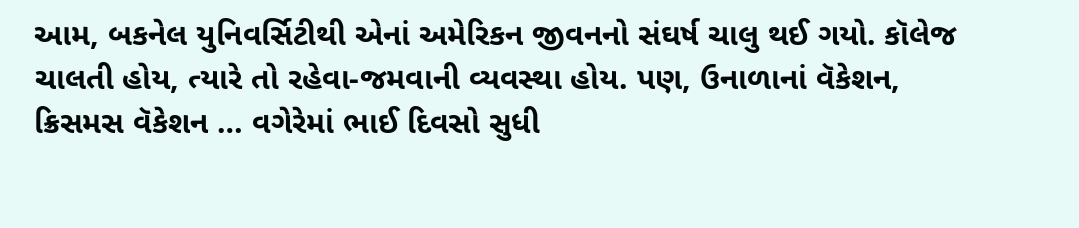આમ, બકનેલ યુનિવર્સિટીથી એનાં અમેરિકન જીવનનો સંઘર્ષ ચાલુ થઈ ગયો. કૉલેજ ચાલતી હોય, ત્યારે તો રહેવા-જમવાની વ્યવસ્થા હોય. પણ, ઉનાળાનાં વૅકેશન, ક્રિસમસ વૅકેશન … વગેરેમાં ભાઈ દિવસો સુધી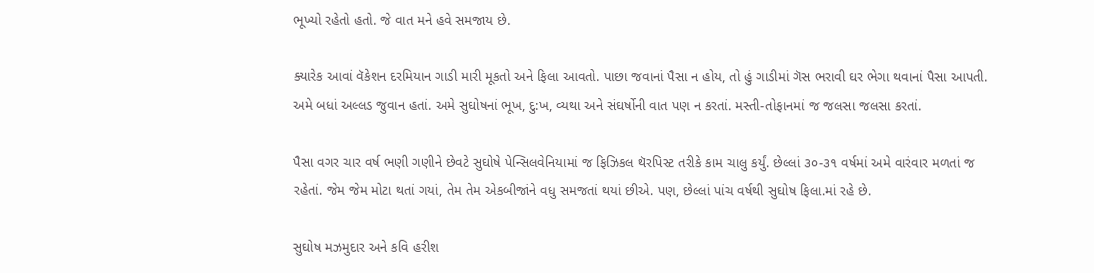ભૂખ્યો રહેતો હતો. જે વાત મને હવે સમજાય છે.

ક્યારેક આવાં વૅકેશન દરમિયાન ગાડી મારી મૂકતો અને ફિલા આવતો. પાછા જવાનાં પૈસા ન હોય, તો હું ગાડીમાં ગૅસ ભરાવી ઘર ભેગા થવાનાં પૈસા આપતી. અમે બધાં અલ્લડ જુવાન હતાં. અમે સુઘોષનાં ભૂખ, દુ:ખ, વ્યથા અને સંઘર્ષોની વાત પણ ન કરતાં. મસ્તી-તોફાનમાં જ જલસા જલસા કરતાં.

પૈસા વગર ચાર વર્ષ ભણી ગણીને છેવટે સુઘોષે પેન્સિલવેનિયામાં જ ફિઝિકલ થૅરપિસ્ટ તરીકે કામ ચાલુ કર્યું. છેલ્લાં ૩૦-૩૧ વર્ષમાં અમે વારંવાર મળતાં જ રહેતાં. જેમ જેમ મોટા થતાં ગયાં, તેમ તેમ એકબીજાંને વધુ સમજતાં થયાં છીએ. પણ, છેલ્લાં પાંચ વર્ષથી સુઘોષ ફિલા.માં રહે છે.

સુઘોષ મઝમુદાર અને કવિ હરીશ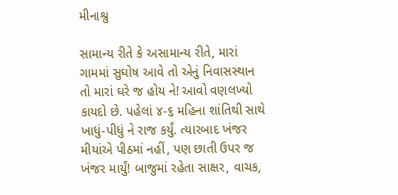મીનાશ્રુ

સામાન્ય રીતે કે અસામાન્ય રીતે, મારાં ગામમાં સુઘોષ આવે તો એનું નિવાસસ્થાન તો મારાં ઘરે જ હોય ને! આવો વણલખ્યો કાયદો છે. પહેલાં ૪-૬ મહિના શાંતિથી સાથે ખાધું-પીધું ને રાજ કર્યું. ત્યારબાદ ખંજર મીયાંએ પીઠમાં નહીં, પણ છાતી ઉપર જ ખંજર માર્યું! બાજુમાં રહેતા સાક્ષર, વાચક,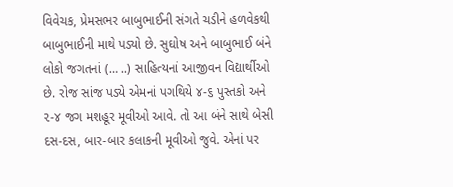વિવેચક, પ્રેમસભર બાબુભાઈની સંગતે ચડીને હળવેકથી બાબુભાઈની માથે પડ્યો છે. સુઘોષ અને બાબુભાઈ બંને લોકો જગતનાં (… ..) સાહિત્યનાં આજીવન વિદ્યાર્થીઓ છે. રોજ સાંજ પડ્યે એમનાં પગથિયે ૪-૬ પુસ્તકો અને ૨-૪ જગ મશહૂર મૂવીઓ આવે. તો આ બંને સાથે બેસી દસ-દસ, બાર-બાર કલાકની મૂવીઓ જુવે. એનાં પર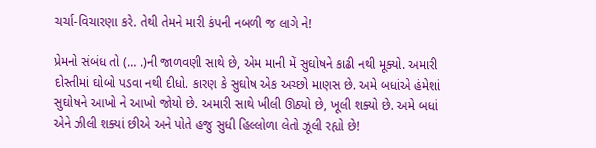ચર્ચા-વિચારણા કરે. તેથી તેમને મારી કંપની નબળી જ લાગે ને!

પ્રેમનો સંબંધ તો (… .)ની જાળવણી સાથે છે, એમ માની મેં સુઘોષને કાઢી નથી મૂક્યો. અમારી દોસ્તીમાં ઘોબો પડવા નથી દીધો. કારણ કે સુઘોષ એક અચ્છો માણસ છે. અમે બધાંએ હંમેશાં સુઘોષને આખો ને આખો જોયો છે. અમારી સાથે ખીલી ઊઠ્યો છે, ખૂલી શક્યો છે. અમે બધાં એને ઝીલી શક્યાં છીએ અને પોતે હજુ સુધી હિલ્લોળા લેતો ઝૂલી રહ્યો છે!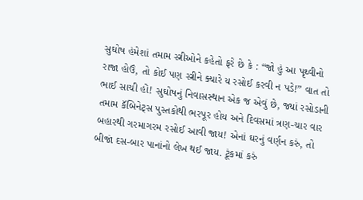સુઘોષ હંમેશાં તમામ સ્ત્રીઓને કહેતો ફરે છે કે : “જો હું આ પૃથ્વીનો રાજા હોઉં, તો કોઈ પણ સ્ત્રીને ક્યારે ય રસોઈ કરવી ન પડે!” વાત તો ભાઈ સાચી હોં! સુઘોષનું નિવાસસ્થાન એક જ એવું છે, જ્યાં રસોડાની તમામ કૅબિનેટ્સ પુસ્તકોથી ભરપૂર હોય અને દિવસમાં ત્રણ‌-ચાર વાર બહારથી ગરમાગરમ રસોઈ આવી જાય! એનાં ઘરનું વર્ણન કરું, તો બીજાં દસ-બાર પાનાંનો લેખ થઈ જાય. ટૂંકમાં કરું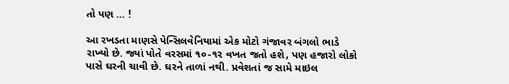તો પણ … !

આ રખડતા માણસે પેન્સિલવેનિયામાં એક મોટો ગંજાવર બંગલો ભાડે રાખ્યો છે. જ્યાં પોતે વરસમાં ૧૦-૧૨ વખત જતો હશે, પણ હજારો લોકો પાસે ઘરની ચાવી છે. ઘરને તાળાં નથી. પ્રવેશતાં જ સામે માઇલ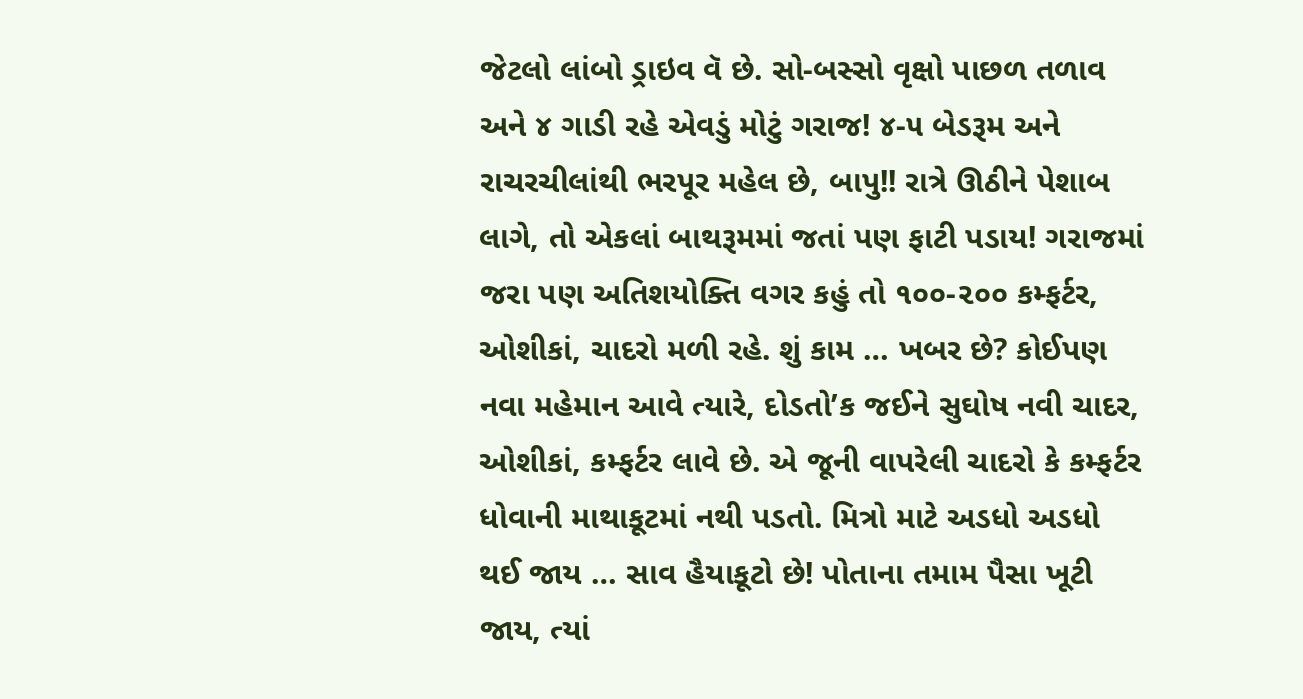જેટલો લાંબો ડ્રાઇવ વૅ છે. સો-બસ્સો વૃક્ષો પાછળ તળાવ અને ૪ ગાડી રહે એવડું મોટું ગરાજ! ૪-૫ બેડરૂમ અને રાચરચીલાંથી ભરપૂર મહેલ છે, બાપુ!! રાત્રે ઊઠીને પેશાબ લાગે, તો એકલાં બાથરૂમમાં જતાં પણ ફાટી પડાય! ગરાજમાં જરા પણ અતિશયોક્તિ વગર કહું તો ૧૦૦-૨૦૦ કમ્ફર્ટર, ઓશીકાં, ચાદરો મળી રહે. શું કામ … ખબર છે? કોઈપણ નવા મહેમાન આવે ત્યારે, દોડતો’ક જઈને સુઘોષ નવી ચાદર, ઓશીકાં, કમ્ફર્ટર લાવે છે. એ જૂની વાપરેલી ચાદરો કે કમ્ફર્ટર ધોવાની માથાકૂટમાં નથી પડતો. મિત્રો માટે અડધો અડધો થઈ જાય … સાવ હૈયાકૂટો છે! પોતાના તમામ પૈસા ખૂટી જાય, ત્યાં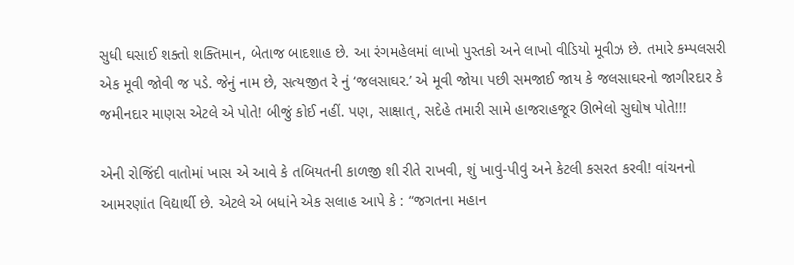સુધી ઘસાઈ શક્તો શક્તિમાન, બેતાજ બાદશાહ છે. આ રંગમહેલમાં લાખો પુસ્તકો અને લાખો વીડિયો મૂવીઝ છે. તમારે કમ્પલસરી એક મૂવી જોવી જ પડે. જેનું નામ છે, સત્યજીત રે નું ‘જલસાઘર.’ એ મૂવી જોયા પછી સમજાઈ જાય કે જલસાઘરનો જાગીરદાર કે જમીનદાર માણસ એટલે એ પોતે! બીજું કોઈ નહીં. પણ, સાક્ષાત્‌, સદેહે તમારી સામે હાજરાહજૂર ઊભેલો સુઘોષ પોતે!!!

એની રોજિંદી વાતોમાં ખાસ એ આવે કે તબિયતની કાળજી શી રીતે રાખવી, શું ખાવું-પીવું અને કેટલી કસરત કરવી! વાંચનનો આમરણાંત વિદ્યાર્થી છે. એટલે એ બધાંને એક સલાહ આપે કે : “જગતના મહાન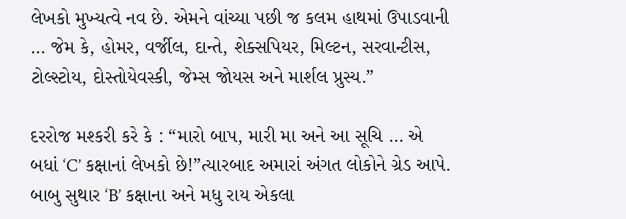લેખકો મુખ્યત્વે નવ છે. એમને વાંચ્યા પછી જ કલમ હાથમાં ઉપાડવાની … જેમ કે, હોમર, વર્જીલ, દાન્તે, શેક્સપિયર, મિલ્ટન, સરવાન્ટીસ, ટોલ્સ્ટોય, દોસ્તોયેવસ્કી, જેમ્સ જોયસ અને માર્શલ પ્રુસ્ય.”

દરરોજ મશ્કરી કરે કે : “મારો બાપ, મારી મા અને આ સૂચિ … એ બધાં ‘C’ કક્ષાનાં લેખકો છે!”ત્યારબાદ અમારાં અંગત લોકોને ગ્રેડ આપે. બાબુ સુથાર ‘B’ કક્ષાના અને મધુ રાય એકલા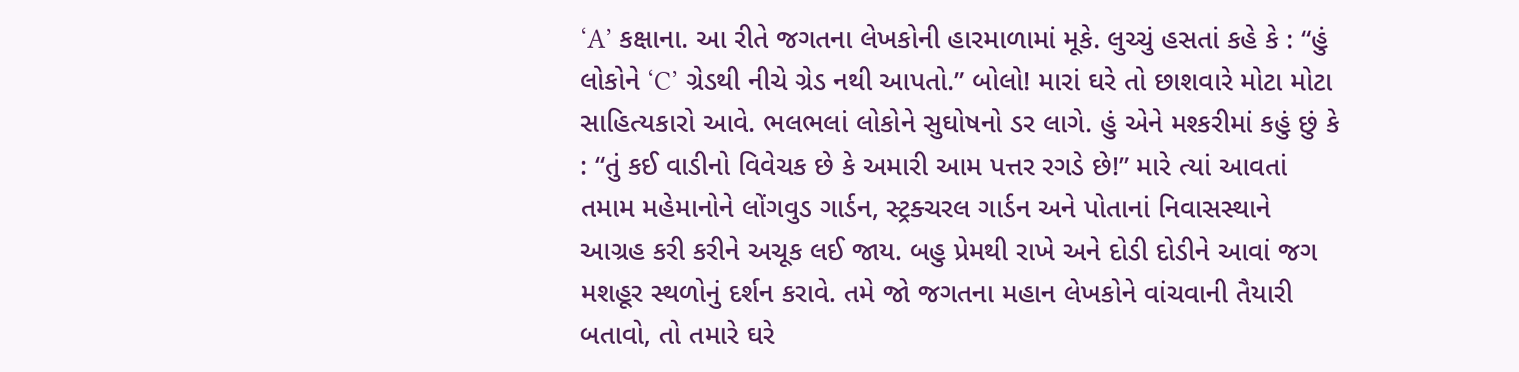‘A’ કક્ષાના. આ રીતે જગતના લેખકોની હારમાળામાં મૂકે. લુચ્ચું હસતાં કહે કે : “હું લોકોને ‘C’ ગ્રેડથી નીચે ગ્રેડ નથી આપતો.” બોલો! મારાં ઘરે તો છાશવારે મોટા મોટા સાહિત્યકારો આવે. ભલભલાં લોકોને સુઘોષનો ડર લાગે. હું એને મશ્કરીમાં કહું છું કે : “તું કઈ વાડીનો વિવેચક છે કે અમારી આમ પત્તર રગડે છે!” મારે ત્યાં આવતાં તમામ મહેમાનોને લોંગવુડ ગાર્ડન, સ્ટ્રક્ચરલ ગાર્ડન અને પોતાનાં નિવાસસ્થાને આગ્રહ કરી કરીને અચૂક લઈ જાય. બહુ પ્રેમથી રાખે અને દોડી દોડીને આવાં જગ મશહૂર સ્થળોનું દર્શન કરાવે. તમે જો જગતના મહાન લેખકોને વાંચવાની તૈયારી બતાવો, તો તમારે ઘરે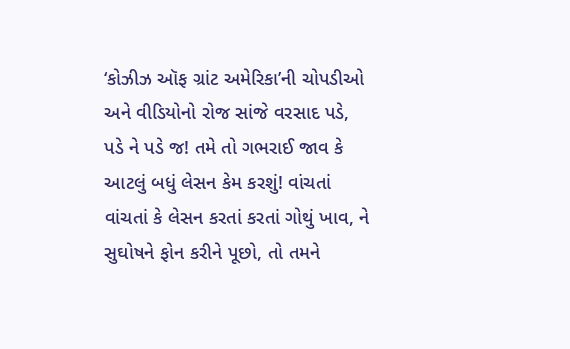‘કોઝીઝ ઑફ ગ્રાંટ અમેરિકા’ની ચોપડીઓ અને વીડિયોનો રોજ સાંજે વરસાદ પડે, પડે ને પડે જ! તમે તો ગભરાઈ જાવ કે આટલું બધું લેસન કેમ કરશું! વાંચતાં વાંચતાં કે લેસન કરતાં કરતાં ગોથું ખાવ, ને સુઘોષને ફોન કરીને પૂછો, તો તમને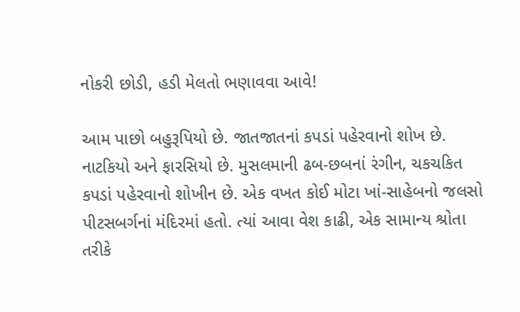નોકરી છોડી, હડી મેલતો ભણાવવા આવે!

આમ પાછો બહુરૂપિયો છે. જાતજાતનાં કપડાં પહેરવાનો શોખ છે. નાટકિયો અને ફારસિયો છે. મુસલમાની ઢબ-છબનાં રંગીન, ચકચકિત કપડાં પહેરવાનો શોખીન છે. એક વખત કોઈ મોટા ખાં-સાહેબનો જલસો પીટસબર્ગનાં મંદિરમાં હતો. ત્યાં આવા વેશ કાઢી, એક સામાન્ય શ્રોતા તરીકે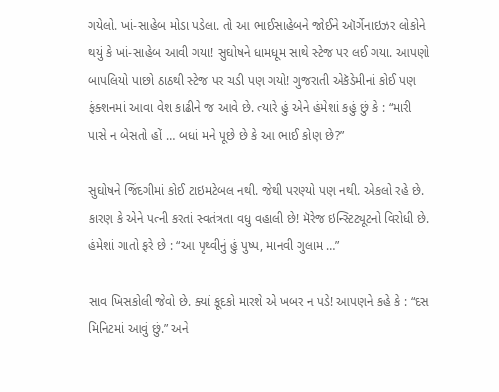ગયેલો. ખાં-સાહેબ મોડા પડેલા. તો આ ભાઈસાહેબને જોઈને ઑર્ગેનાઇઝર લોકોને થયું કે ખાં-સાહેબ આવી ગયા! સુઘોષને ધામધૂમ સાથે સ્ટેજ પર લ‌ઈ ગયા. આપણો બાપલિયો પાછો ઠાઠથી સ્ટેજ પર ચડી પણ ગયો! ગુજરાતી એકૅડેમીનાં કોઈ પણ ફંક્શનમાં આવા વેશ કાઢીને જ આવે છે. ત્યારે હું એને હંમેશાં કહું છું કે : “મારી પાસે ન બેસતો હોં … બધાં મને પૂછે છે કે આ ભાઈ કોણ છે?”

સુઘોષને જિંદગીમાં કોઈ ટાઇમટેબલ નથી. જેથી પરણ્યો પણ નથી. એકલો રહે છે. કારણ કે એને પત્ની કરતાં સ્વતંત્રતા વધુ વહાલી છે! મૅરેજ ઇન્સ્ટિટ્યૂટનો વિરોધી છે. હંમેશાં ગાતો ફરે છે : “આ પૃથ્વીનું હું પુષ્પ, માનવી ગુલામ …”

સાવ ખિસકોલી જેવો છે. ક્યાં કૂદકો મારશે એ ખબર ન પડે! આપણને કહે કે : “દસ મિનિટમાં આવું છું.” અને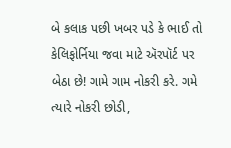બે કલાક પછી ખબર પડે કે ભાઈ તો કેલિફોર્નિયા જવા માટે ઍરપૉર્ટ પર બેઠા છે! ગામે ગામ નોકરી કરે. ગમે ત્યારે નોકરી છોડી,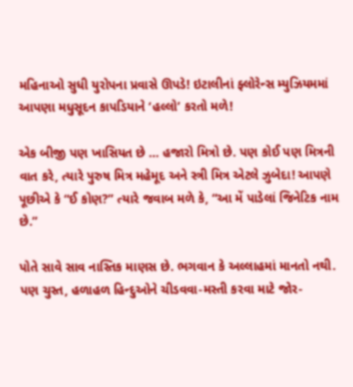મહિનાઓ સુધી યુરોપના પ્રવાસે ઊપડે! ઇટાલીનાં ફ્લોરેન્સ મ્યુઝિયમમાં આપણા મધુસૂદન કાપડિયાને ‘હલ્લો’ કરતો મળે!

એક બીજી પણ ખાસિયત છે … હજારો મિત્રો છે. પણ કોઈ પણ મિત્રની વાત કરે, ત્યારે પુરુષ મિત્ર મહેમૂદ અને સ્ત્રી મિત્ર એટલે ઝુબેદા! આપણે પૂછીએ કે “ઈ કોણ?” ત્યારે જવાબ મળે કે, “આ મેં પાડેલાં જિનેટિક નામ છે.”

પોતે સાવે સાવ નાસ્તિક માણસ છે. ભગવાન કે અલ્લાહમાં માનતો નથી. પણ ચુસ્ત, હળાહળ હિન્દુઓને ચીડવવા-મસ્તી કરવા માટે જોર-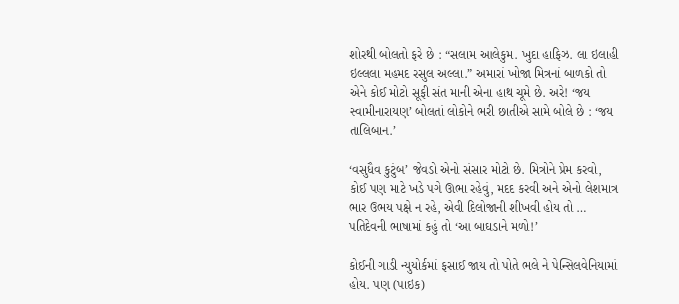શોરથી બોલતો ફરે છે : “સલામ આલેકુમ. ખુદા હાફિઝ. લા ઇલાહી ઇલ્લલા મહમદ રસુલ અલ્લા.” અમારાં ખોજા મિત્રનાં બાળકો તો એને કોઈ મોટો સૂફી સંત માની એના હાથ ચૂમે છે. અરે! ‘જય સ્વામીનારાયણ’ બોલતાં લોકોને ભરી છાતીએ સામે બોલે છે : ‘જય તાલિબાન.’

‘વસુધૈવ કુટુંબ’ જેવડો એનો સંસાર મોટો છે. મિત્રોને પ્રેમ કરવો, કોઈ પણ માટે ખડે પગે ઊભા રહેવું, મદદ કરવી અને એનો લેશમાત્ર ભાર ઉભય પક્ષે ન રહે, એવી દિલોજાની શીખવી હોય તો … પતિદેવની ભાષામાં કહું તો ‘આ બાઘડાને મળો!’

કોઈની ગાડી ન્યુયોર્કમાં ફસાઈ જાય તો પોતે ભલે ને પેન્સિલવેનિયામાં હોય. પણ (પાઇક)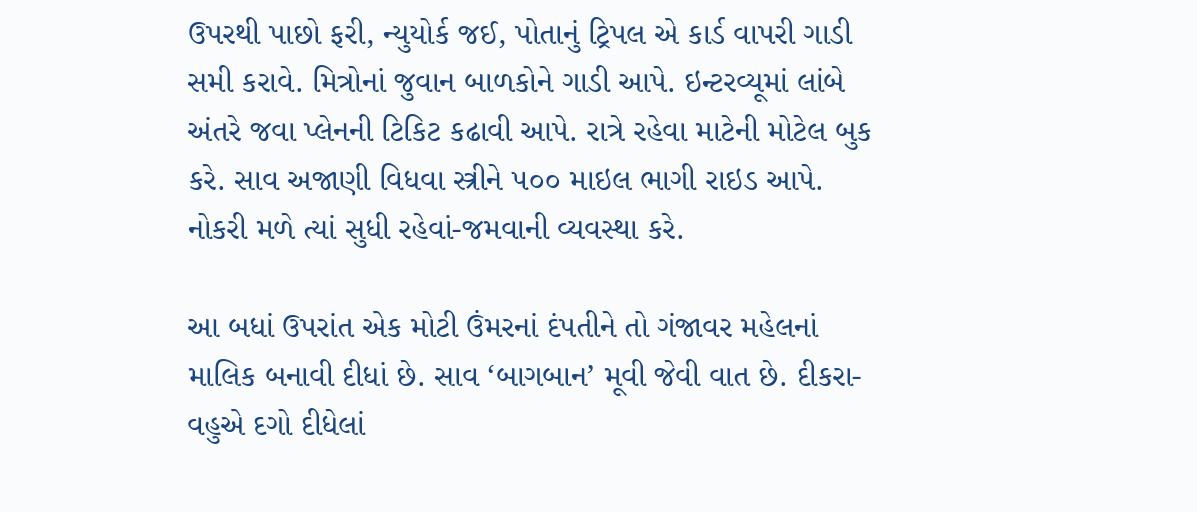ઉપરથી પાછો ફરી, ન્યુયોર્ક જઈ, પોતાનું ટ્રિપલ એ કાર્ડ વાપરી ગાડી સમી કરાવે. મિત્રોનાં જુવાન બાળકોને ગાડી આપે. ઇન્ટરવ્યૂમાં લાંબે અંતરે જવા પ્લેનની ટિકિટ કઢાવી આપે. રાત્રે રહેવા માટેની મોટેલ બુક કરે. સાવ અજાણી વિધવા સ્ત્રીને ૫૦૦ માઇલ ભાગી રાઇડ આપે. નોકરી મળે ત્યાં સુધી રહેવાં-જમવાની વ્યવસ્થા કરે.

આ બધાં ઉપરાંત એક મોટી ઉંમરનાં દંપતીને તો ગંજાવર મહેલનાં માલિક બનાવી દીધાં છે. સાવ ‘બાગબાન’ મૂવી જેવી વાત છે. દીકરા-વહુએ દગો દીધેલાં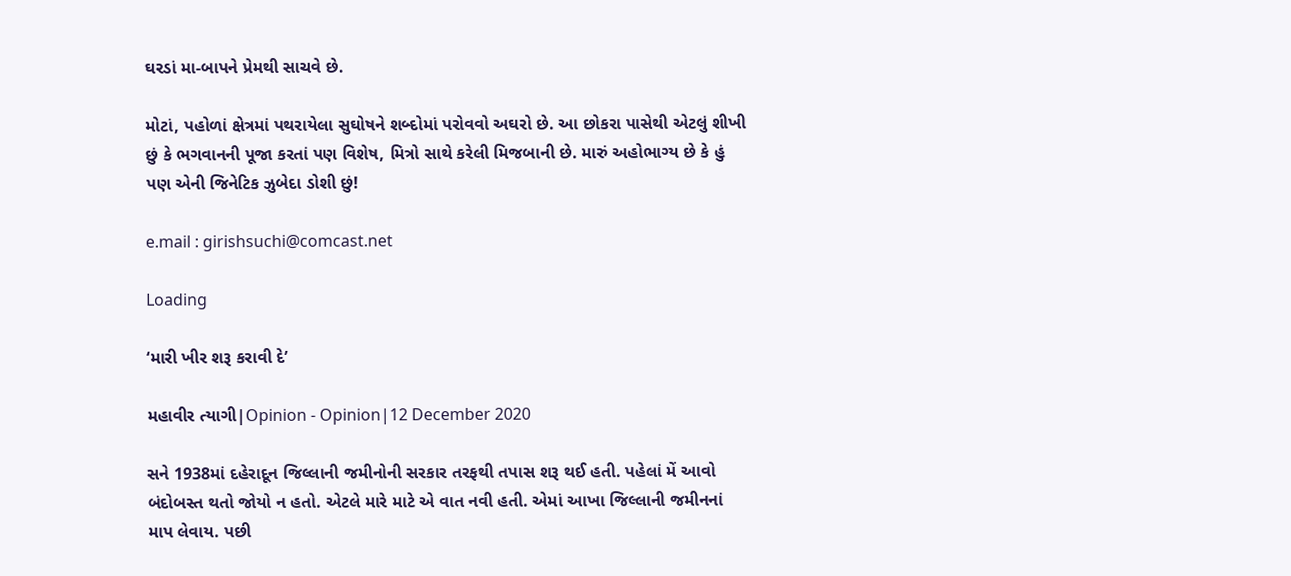ઘરડાં મા-બાપને પ્રેમથી સાચવે છે.

મોટાં, પહોળાં ક્ષેત્રમાં પથરાયેલા સુઘોષને શબ્દોમાં પરોવવો અઘરો છે. આ છોકરા પાસેથી એટલું શીખી છું કે ભગવાનની પૂજા કરતાં પણ વિશેષ, મિત્રો સાથે કરેલી મિજબાની છે. મારું અહોભાગ્ય છે કે હું પણ એની જિનેટિક ઝુબેદા ડોશી છું!

e.mail : girishsuchi@comcast.net

Loading

‘મારી ખીર શરૂ કરાવી દે’

મહાવીર ત્યાગી|Opinion - Opinion|12 December 2020

સને 1938માં દહેરાદૂન જિલ્લાની જમીનોની સરકાર તરફથી તપાસ શરૂ થઈ હતી. પહેલાં મેં આવો બંદોબસ્ત થતો જોયો ન હતો. એટલે મારે માટે એ વાત નવી હતી. એમાં આખા જિલ્લાની જમીનનાં માપ લેવાય. પછી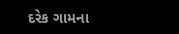દરેક ગામના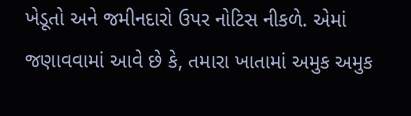ખેડૂતો અને જમીનદારો ઉપર નોટિસ નીકળે. એમાં જણાવવામાં આવે છે કે, તમારા ખાતામાં અમુક અમુક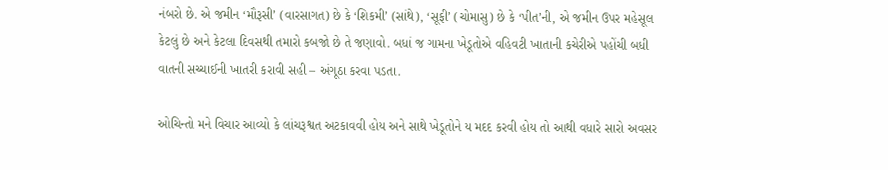નંબરો છે. એ જમીન ‘મૌરૂસી’ (વારસાગત) છે કે ‘શિકમી’ (સાંથે), ‘સૂફી’ (ચોમાસુ) છે કે ‘પીત’ની, એ જમીન ઉપર મહેસૂલ કેટલું છે અને કેટલા દિવસથી તમારો કબજો છે તે જણાવો. બધાં જ ગામના ખેડૂતોએ વહિવટી ખાતાની કચેરીએ પહોંચી બધી વાતની સચ્ચાઈની ખાતરી કરાવી સહી – અંગૂઠા કરવા પડતા.

ઓચિન્તો મને વિચાર આવ્યો કે લાંચરૂશ્વત અટકાવવી હોય અને સાથે ખેડૂતોને ય મદદ કરવી હોય તો આથી વધારે સારો અવસર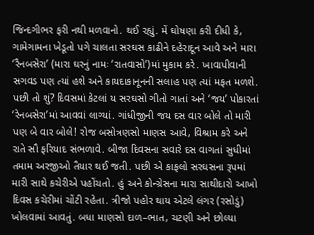જિન્દગીભર ફરી નથી મળવાનો. થઈ રહ્યું. મેં ઘોષણા કરી દીધી કે, ગામેગામના ખેડૂતો પગે ચાલતા સરઘસ કાઢીને દહેરાદૂન આવે અને મારા ‘રૈનબસેરા’ (મારા ઘરનું નામઃ ‘રાતવાસો’)માં મુકામ કરે. ખાવાપીવાની સગવડ પણ ત્યાં હશે અને કાયદાકાનૂનની સલાહ પણ ત્યાં મફત મળશે. પછી તો શું? દિવસમાં કેટલાં ય સરઘસો ગીતો ગાતાં અને ‘જય’ પોકારતાં ‘રેનબસેરા’માં આવવાં લાગ્યાં. ગાંધીજીની જય દસ વાર બોલે તો મારી પણ બે વાર બોલે! રોજ બસોત્રણસો માણસ આવે, વિશ્રામ કરે અને રાતે સૌ ફરિયાદ સંભળાવે. બીજા દિવસના સવારે દસ વાગતાં સુધીમાં તમામ અરજીઓ તૈયાર થઈ જતી. પછી એ કાફલો સરઘસના રૂપમાં મારી સાથે કચેરીએ પહોંચતો. હું અને કોન્ગ્રેસના મારા સાથીદારો આખો દિવસ કચેરીમાં ચોંટી રહેતા. ત્રીજો પહોર થાય એટલે લંગર (રસોડું) ખોલવામાં આવતું. બધા માણસો દાળ–ભાત, ચટણી અને છોલ્યા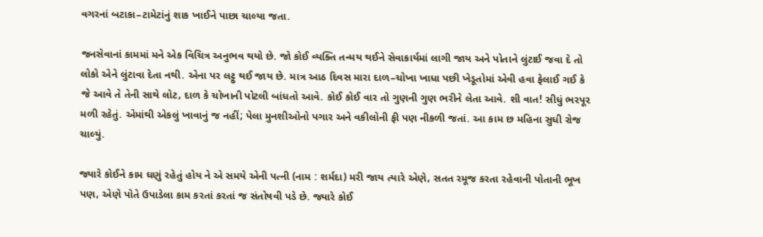વગરનાં બટાકા–ટામેટાંનું શાક ખાઈને પાછા ચાલ્યા જતા.

જનસેવાનાં કામમાં મને એક વિચિત્ર અનુભવ થયો છે. જો કોઈ વ્યક્તિ તન્મય થઈને સેવાકાર્યમાં લાગી જાય અને પોતાને લુંટાઈ જવા દે તો લોકો એને લુંટાવા દેતા નથી. એના પર લટ્ટુ થઈ જાય છે. માત્ર આઠ દિવસ મારા દાળ–ચોખા ખાધા પછી ખેડૂતોમાં એવી હવા ફેલાઈ ગઈ કે જે આવે તે તેની સાથે લોટ, દાળ કે ચોખાની પોટલી બાંધતો આવે. કોઈ કોઈ વાર તો ગુણની ગુણ ભરીને લેતા આવે. શી વાત! સીધું ભરપૂર મળી રહેતું. એમાંથી એકલું ખાવાનું જ નહીં; પેલા મુનશીઓનો પગાર અને વકીલોની ફી પણ નીકળી જતાં. આ કામ છ મહિના સુધી રોજ ચાલ્યું.

જ્યારે કોઈને કામ ઘણું રહેતું હોય ને એ સમયે એની પત્ની (નામ : શર્મદા) મરી જાય ત્યારે એણે, સતત રમૂજ કરતા રહેવાની પોતાની ભૂખ પણ, એણે પોતે ઉપાડેલા કામ કરતાં કરતાં જ સંતોષવી પડે છે. જ્યારે કોઈ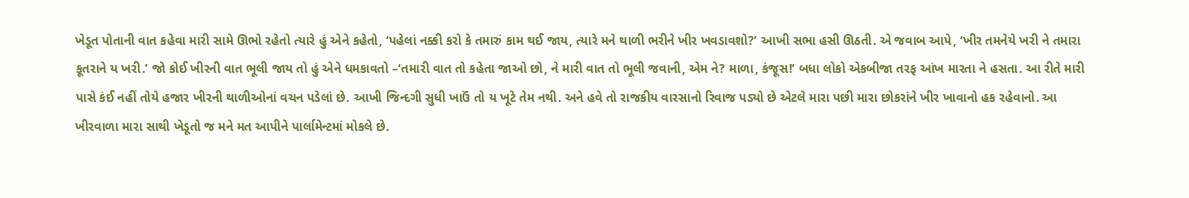ખેડૂત પોતાની વાત કહેવા મારી સામે ઊભો રહેતો ત્યારે હું એને કહેતો, ‘પહેલાં નક્કી કરો કે તમારું કામ થઈ જાય, ત્યારે મને થાળી ભરીને ખીર ખવડાવશો?’ આખી સભા હસી ઊઠતી. એ જવાબ આપે, ‘ખીર તમનેયે ખરી ને તમારા કૂતરાને ય ખરી.’ જો કોઈ ખીરની વાત ભૂલી જાય તો હું એને ધમકાવતો –‘તમારી વાત તો કહેતા જાઓ છો, ને મારી વાત તો ભૂલી જવાની, એમ ને? માળા, કંજૂસ!’ બધા લોકો એકબીજા તરફ આંખ મારતા ને હસતા. આ રીતે મારી પાસે કંઈ નહીં તોયે હજાર ખીરની થાળીઓનાં વચન પડેલાં છે. આખી જિન્દગી સુધી ખાઉં તો ય ખૂટે તેમ નથી. અને હવે તો રાજકીય વારસાનો રિવાજ પડ્યો છે એટલે મારા પછી મારા છોકરાંને ખીર ખાવાનો હક રહેવાનો. આ ખીરવાળા મારા સાથી ખેડૂતો જ મને મત આપીને પાર્લામેન્ટમાં મોકલે છે.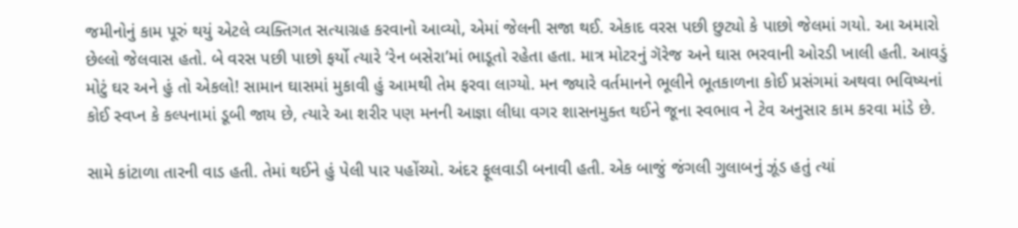જમીનોનું કામ પૂરું થયું એટલે વ્યક્તિગત સત્યાગ્રહ કરવાનો આવ્યો, એમાં જેલની સજા થઈ. એકાદ વરસ પછી છુટ્યો કે પાછો જેલમાં ગયો. આ અમારો છેલ્લો જેલવાસ હતો. બે વરસ પછી પાછો ફર્યો ત્યારે ‘રેન બસેરા’માં ભાડૂતો રહેતા હતા. માત્ર મોટરનું ગૅરેજ અને ઘાસ ભરવાની ઓરડી ખાલી હતી. આવડું મોટું ઘર અને હું તો એકલો! સામાન ઘાસમાં મુકાવી હું આમથી તેમ ફરવા લાગ્યો. મન જ્યારે વર્તમાનને ભૂલીને ભૂતકાળના કોઈ પ્રસંગમાં અથવા ભવિષ્યનાં કોઈ સ્વપ્ન કે કલ્પનામાં ડૂબી જાય છે, ત્યારે આ શરીર પણ મનની આજ્ઞા લીધા વગર શાસનમુક્ત થઈને જૂના સ્વભાવ ને ટેવ અનુસાર કામ કરવા માંડે છે.

સામે કાંટાળા તારની વાડ હતી. તેમાં થઈને હું પેલી પાર પહોંચ્યો. અંદર ફૂલવાડી બનાવી હતી. એક બાજું જંગલી ગુલાબનું ઝૂંડ હતું ત્યાં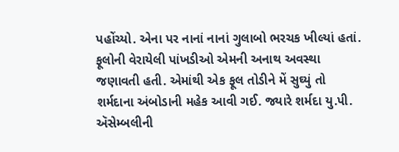પહોંચ્યો. એના પર નાનાં નાનાં ગુલાબો ભરચક ખીલ્યાં હતાં. ફૂલોની વેરાયેલી પાંખડીઓ એમની અનાથ અવસ્થા જણાવતી હતી. એમાંથી એક ફૂલ તોડીને મેં સુઘ્યું તો શર્મદાના અંબોડાની મહેક આવી ગઈ. જ્યારે શર્મદા યુ.પી. ઍસેમ્બલીની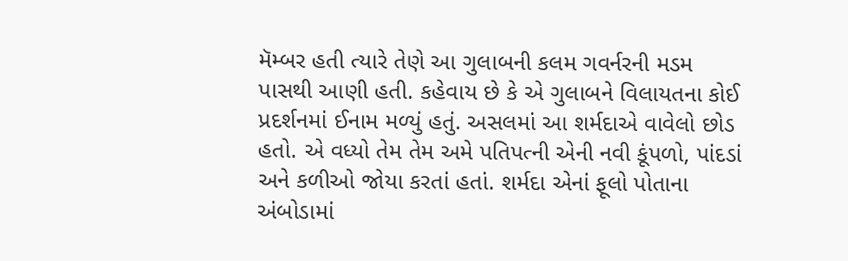મૅમ્બર હતી ત્યારે તેણે આ ગુલાબની કલમ ગવર્નરની મડમ પાસથી આણી હતી. કહેવાય છે કે એ ગુલાબને વિલાયતના કોઈ પ્રદર્શનમાં ઈનામ મળ્યું હતું. અસલમાં આ શર્મદાએ વાવેલો છોડ હતો. એ વધ્યો તેમ તેમ અમે પતિપત્ની એની નવી કૂંપળો, પાંદડાં અને કળીઓ જોયા કરતાં હતાં. શર્મદા એનાં ફૂલો પોતાના અંબોડામાં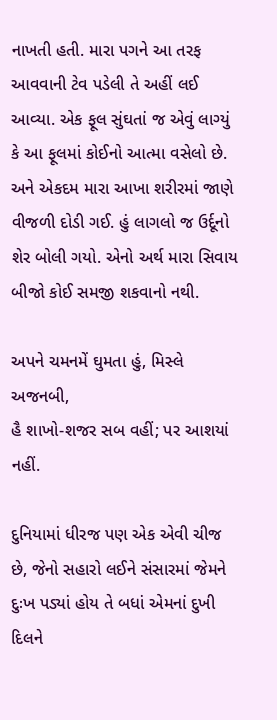નાખતી હતી. મારા પગને આ તરફ આવવાની ટેવ પડેલી તે અહીં લઈ આવ્યા. એક ફૂલ સુંઘતાં જ એવું લાગ્યું કે આ ફૂલમાં કોઈનો આત્મા વસેલો છે. અને એકદમ મારા આખા શરીરમાં જાણે વીજળી દોડી ગઈ. હું લાગલો જ ઉર્દૂનો શેર બોલી ગયો. એનો અર્થ મારા સિવાય બીજો કોઈ સમજી શકવાનો નથી.

અપને ચમનમેં ઘુમતા હું, મિસ્લે અજનબી,
હૈ શાખો-શજર સબ વહીં; પર આશયાં નહીં.

દુનિયામાં ધીરજ પણ એક એવી ચીજ છે, જેનો સહારો લઈને સંસારમાં જેમને દુઃખ પડ્યાં હોય તે બધાં એમનાં દુખી દિલને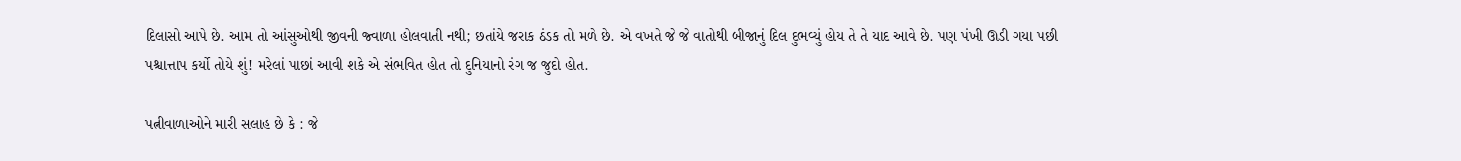દિલાસો આપે છે. આમ તો આંસુઓથી જીવની જ્વાળા હોલવાતી નથી; છતાંયે જરાક ઠંડક તો મળે છે. એ વખતે જે જે વાતોથી બીજાનું દિલ દુભવ્યું હોય તે તે યાદ આવે છે. પણ પંખી ઊડી ગયા પછી પશ્ચાત્તાપ કર્યો તોયે શું! મરેલાં પાછાં આવી શકે એ સંભવિત હોત તો દુનિયાનો રંગ જ જુદો હોત.

પત્નીવાળાઓને મારી સલાહ છે કે : જે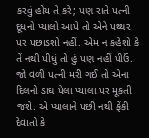કરવું હોય તે કરે; પણ રાતે પત્ની દૂધનો પ્યાલો આપે તો એને પથ્થર પર પછાડશો નહીં. એમ ન કહેશો કે તેં નથી પીધું તો હું પણ નહીં પીઉં. જો વળી પત્ની મરી ગઈ તો એના દિલનો ડાઘ પેલા પ્યાલા પર મૂકતી જશે. એ પ્યાલાને પછી નથી ફેંકી દેવાતો કે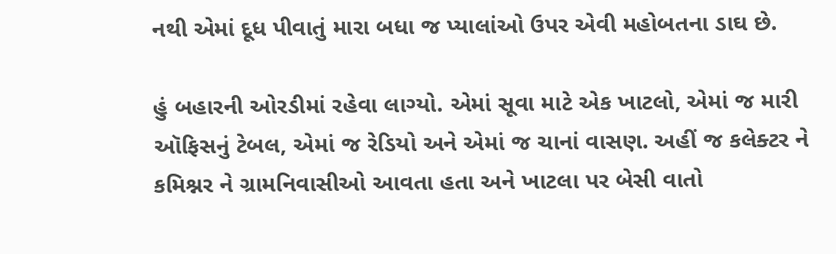નથી એમાં દૂધ પીવાતું મારા બધા જ પ્યાલાંઓ ઉપર એવી મહોબતના ડાઘ છે.

હું બહારની ઓરડીમાં રહેવા લાગ્યો. એમાં સૂવા માટે એક ખાટલો, એમાં જ મારી ઑફિસનું ટેબલ, એમાં જ રેડિયો અને એમાં જ ચાનાં વાસણ. અહીં જ કલેક્ટર ને કમિશ્નર ને ગ્રામનિવાસીઓ આવતા હતા અને ખાટલા પર બેસી વાતો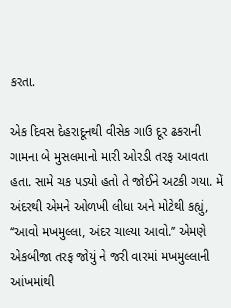કરતા.

એક દિવસ દેહરાદૂનથી વીસેક ગાઉ દૂર ઢકરાની ગામના બે મુસલમાનો મારી ઓરડી તરફ આવતા હતા. સામે ચક પડ્યો હતો તે જોઈને અટકી ગયા. મેં અંદરથી એમને ઓળખી લીધા અને મોટેથી કહ્યું, ‘‘આવો મખમુલ્લા, અંદર ચાલ્યા આવો.’’ એમણે એકબીજા તરફ જોયું ને જરી વારમાં મખમુલ્લાની આંખમાંથી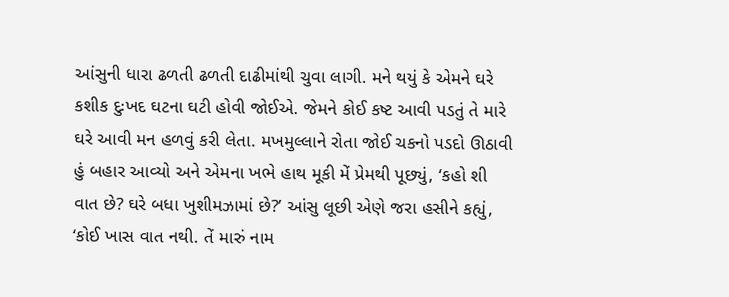આંસુની ધારા ઢળતી ઢળતી દાઢીમાંથી ચુવા લાગી. મને થયું કે એમને ઘરે કશીક દુઃખદ ઘટના ઘટી હોવી જોઈએ. જેમને કોઈ કષ્ટ આવી પડતું તે મારે ઘરે આવી મન હળવું કરી લેતા. મખમુલ્લાને રોતા જોઈ ચકનો પડદો ઊઠાવી હું બહાર આવ્યો અને એમના ખભે હાથ મૂકી મેં પ્રેમથી પૂછ્યું, ‘કહો શી વાત છે? ઘરે બધા ખુશીમઝામાં છે?’ આંસુ લૂછી એણે જરા હસીને કહ્યું, ‘કોઈ ખાસ વાત નથી. તેં મારું નામ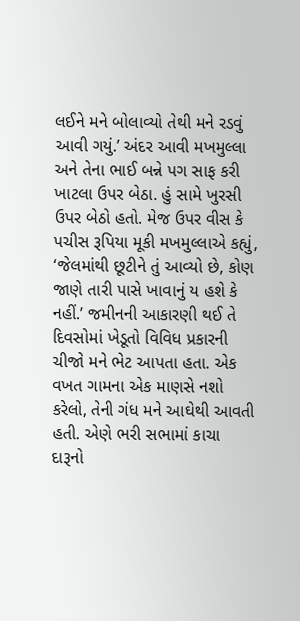લઈને મને બોલાવ્યો તેથી મને રડવું આવી ગયું.’ અંદર આવી મખમુલ્લા અને તેના ભાઈ બન્ને પગ સાફ કરી ખાટલા ઉપર બેઠા. હું સામે ખુરસી ઉપર બેઠો હતો. મેજ ઉપર વીસ કે પચીસ રૂપિયા મૂકી મખમુલ્લાએ કહ્યું, ‘જેલમાંથી છૂટીને તું આવ્યો છે, કોણ જાણે તારી પાસે ખાવાનું ય હશે કે નહીં.’ જમીનની આકારણી થઈ તે દિવસોમાં ખેડૂતો વિવિધ પ્રકારની ચીજો મને ભેટ આપતા હતા. એક વખત ગામના એક માણસે નશો કરેલો, તેની ગંધ મને આઘેથી આવતી હતી. એણે ભરી સભામાં કાચા દારૂનો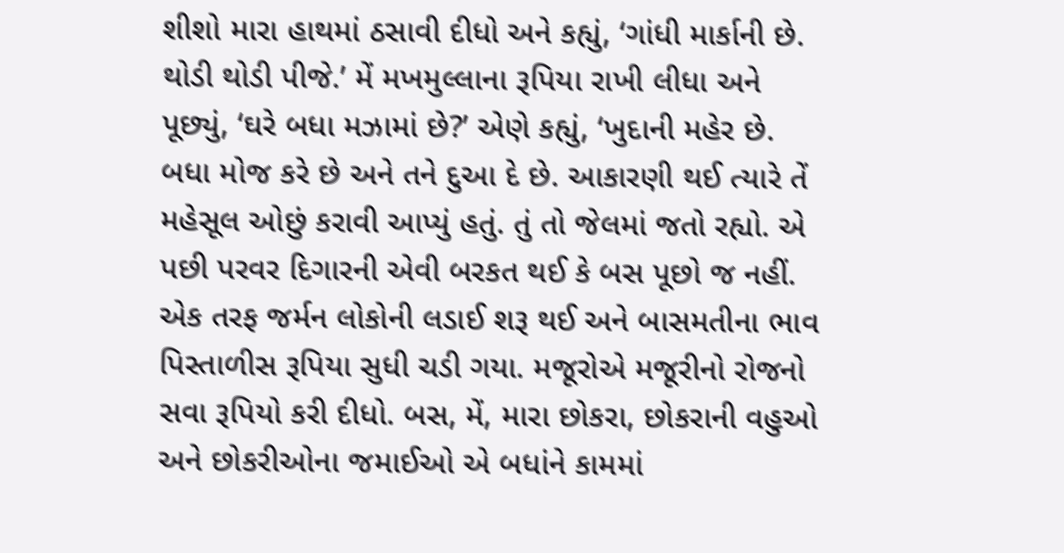શીશો મારા હાથમાં ઠસાવી દીધો અને કહ્યું, ‘ગાંધી માર્કાની છે. થોડી થોડી પીજે.’ મેં મખમુલ્લાના રૂપિયા રાખી લીધા અને પૂછ્યું, ‘ઘરે બધા મઝામાં છે?’ એણે કહ્યું, ‘ખુદાની મહેર છે. બધા મોજ કરે છે અને તને દુઆ દે છે. આકારણી થઈ ત્યારે તેં મહેસૂલ ઓછું કરાવી આપ્યું હતું. તું તો જેલમાં જતો રહ્યો. એ પછી પરવર દિગારની એવી બરકત થઈ કે બસ પૂછો જ નહીં. એક તરફ જર્મન લોકોની લડાઈ શરૂ થઈ અને બાસમતીના ભાવ પિસ્તાળીસ રૂપિયા સુધી ચડી ગયા. મજૂરોએ મજૂરીનો રોજનો સવા રૂપિયો કરી દીધો. બસ, મેં, મારા છોકરા, છોકરાની વહુઓ અને છોકરીઓના જમાઈઓ એ બધાંને કામમાં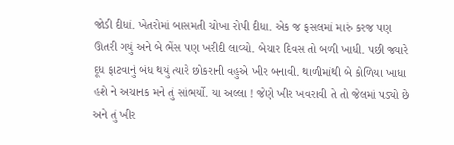જોડી દીધાં. ખેતરોમાં બાસમતી ચોખા રોપી દીધા. એક જ ફસલમાં મારું કરજ પણ ઊતરી ગયું અને બે ભેંસ પણ ખરીદી લાવ્યો. બેચાર દિવસ તો બળી ખાધી. પછી જ્યારે દૂધ ફાટવાનું બંધ થયું ત્યારે છોકરાની વહુએ ખીર બનાવી. થાળીમાંથી બે કોળિયા ખાધા હશે ને અચાનક મને તું સાંભર્યો. યા અલ્લા ! જેણે ખીર ખવરાવી તે તો જેલમાં પડ્યો છે અને તું ખીર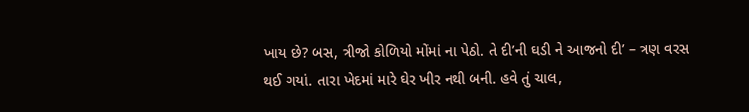ખાય છે? બસ, ત્રીજો કોળિયો મોંમાં ના પેઠો. તે દી’ની ઘડી ને આજનો દી’ – ત્રણ વરસ થઈ ગયાં. તારા ખેદમાં મારે ઘેર ખીર નથી બની. હવે તું ચાલ,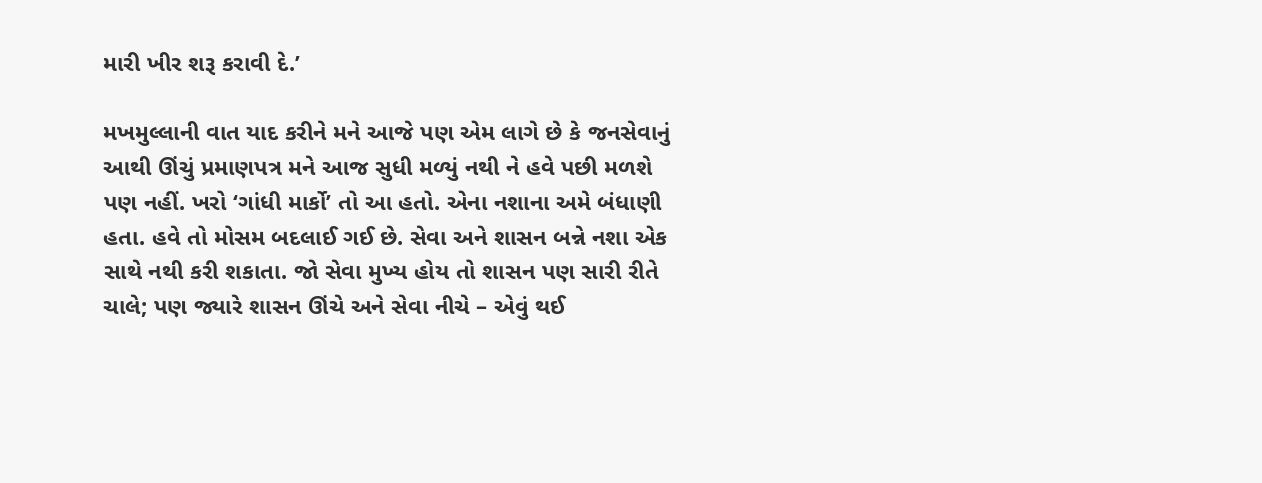મારી ખીર શરૂ કરાવી દે.’

મખમુલ્લાની વાત યાદ કરીને મને આજે પણ એમ લાગે છે કે જનસેવાનું આથી ઊંચું પ્રમાણપત્ર મને આજ સુધી મળ્યું નથી ને હવે પછી મળશે પણ નહીં. ખરો ‘ગાંધી માર્કો’ તો આ હતો. એના નશાના અમે બંધાણી હતા. હવે તો મોસમ બદલાઈ ગઈ છે. સેવા અને શાસન બન્ને નશા એક સાથે નથી કરી શકાતા. જો સેવા મુખ્ય હોય તો શાસન પણ સારી રીતે  ચાલે; પણ જ્યારે શાસન ઊંચે અને સેવા નીચે – એવું થઈ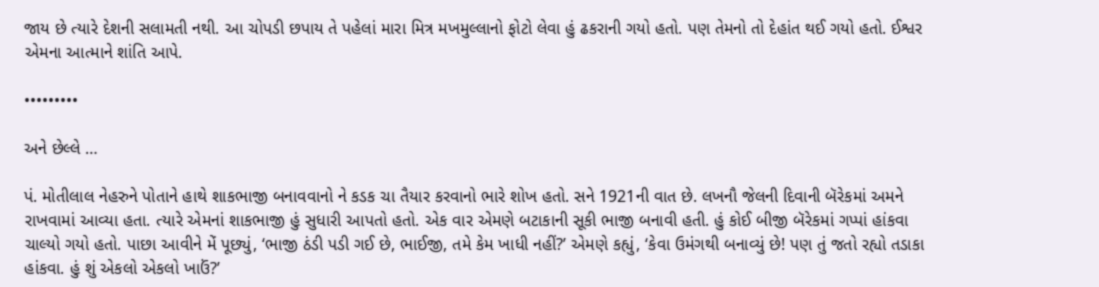જાય છે ત્યારે દેશની સલામતી નથી. આ ચોપડી છપાય તે પહેલાં મારા મિત્ર મખમુલ્લાનો ફોટો લેવા હું ઢકરાની ગયો હતો. પણ તેમનો તો દેહાંત થઈ ગયો હતો. ઈશ્વર એમના આત્માને શાંતિ આપે.

•••••••••

અને છેલ્લે …

પં. મોતીલાલ નેહરુને પોતાને હાથે શાકભાજી બનાવવાનો ને કડક ચા તૈયાર કરવાનો ભારે શોખ હતો. સને 1921ની વાત છે. લખનૌ જેલની દિવાની બૅરેકમાં અમને રાખવામાં આવ્યા હતા. ત્યારે એમનાં શાકભાજી હું સુધારી આપતો હતો. એક વાર એમણે બટાકાની સૂકી ભાજી બનાવી હતી. હું કોઈ બીજી બૅરેકમાં ગપ્પાં હાંકવા ચાલ્યો ગયો હતો. પાછા આવીને મેં પૂછ્યું, ‘ભાજી ઠંડી પડી ગઈ છે, ભાઈજી, તમે કેમ ખાધી નહીં?’ એમણે કહ્યું, ‘કેવા ઉમંગથી બનાવ્યું છે! પણ તું જતો રહ્યો તડાકા હાંકવા. હું શું એકલો એકલો ખાઉં?’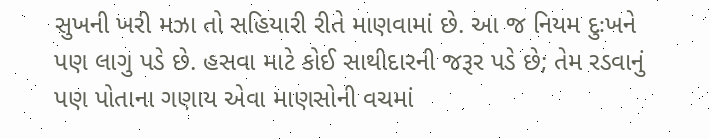સુખની ખરી મઝા તો સહિયારી રીતે માણવામાં છે. આ જ નિયમ દુઃખને પણ લાગુ પડે છે. હસવા માટે કોઈ સાથીદારની જરૂર પડે છે; તેમ રડવાનું પણ પોતાના ગણાય એવા માણસોની વચમાં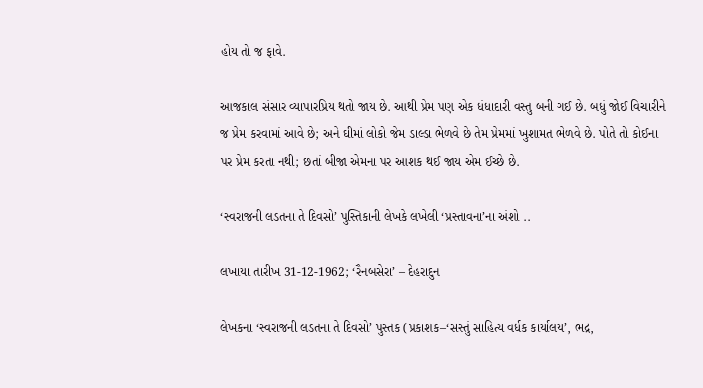હોય તો જ ફાવે.

આજકાલ સંસાર વ્યાપારપ્રિય થતો જાય છે. આથી પ્રેમ પણ એક ધંધાદારી વસ્તુ બની ગઈ છે. બધું જોઈ વિચારીને જ પ્રેમ કરવામાં આવે છે; અને ઘીમાં લોકો જેમ ડાલ્ડા ભેળવે છે તેમ પ્રેમમાં ખુશામત ભેળવે છે. પોતે તો કોઈના પર પ્રેમ કરતા નથી; છતાં બીજા એમના પર આશક થઈ જાય એમ ઈચ્છે છે.

‘સ્વરાજની લડતના તે દિવસો’ પુસ્તિકાની લેખકે લખેલી ‘પ્રસ્તાવના’ના અંશો ..

લખાયા તારીખ 31-12-1962; ‘રૈનબસેરા’ – દેહરાદુન

લેખકના ‘સ્વરાજની લડતના તે દિવસો’ પુસ્તક (પ્રકાશક–‘સસ્તું સાહિત્ય વર્ધક કાર્યાલય’, ભદ્ર,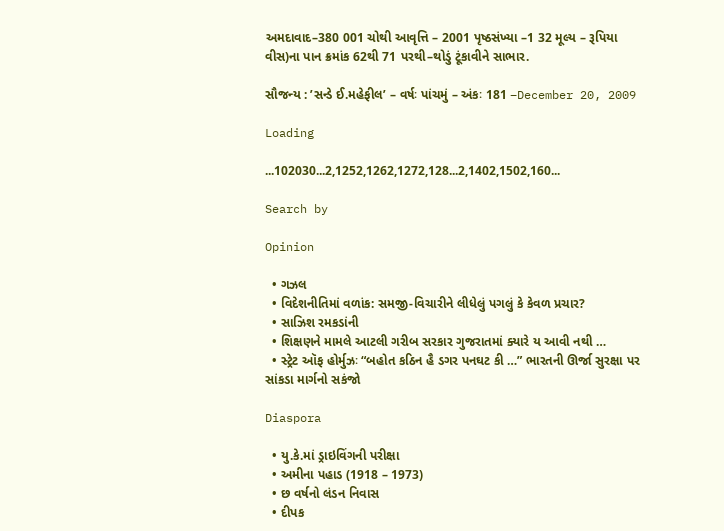અમદાવાદ–380 001 ચોથી આવૃત્તિ – 2001 પૃષ્ઠસંખ્યા –1 32 મૂલ્ય – રૂપિયા વીસ)ના પાન ક્રમાંક 62થી 71 પરથી–થોડું ટૂંકાવીને સાભાર.

સૌજન્ય : ’સન્ડે ઈ.મહેફીલ’ – વર્ષઃ પાંચમું – અંકઃ 181 –December 20, 2009

Loading

...102030...2,1252,1262,1272,128...2,1402,1502,160...

Search by

Opinion

  • ગઝલ
  • વિદેશનીતિમાં વળાંક: સમજી-વિચારીને લીધેલું પગલું કે કેવળ પ્રચાર?
  • સાઝિશ રમકડાંની
  • શિક્ષણને મામલે આટલી ગરીબ સરકાર ગુજરાતમાં ક્યારે ય આવી નથી …
  • સ્ટ્રેટ ઑફ હોર્મુઝઃ “બહોત કઠિન હૈ ડગર પનઘટ કી …” ભારતની ઊર્જા સુરક્ષા પર સાંકડા માર્ગનો સકંજો

Diaspora

  • યુ.કે.માં ડ્રાઇવિંગની પરીક્ષા
  • અમીના પહાડ (1918 – 1973)
  • છ વર્ષનો લંડન નિવાસ
  • દીપક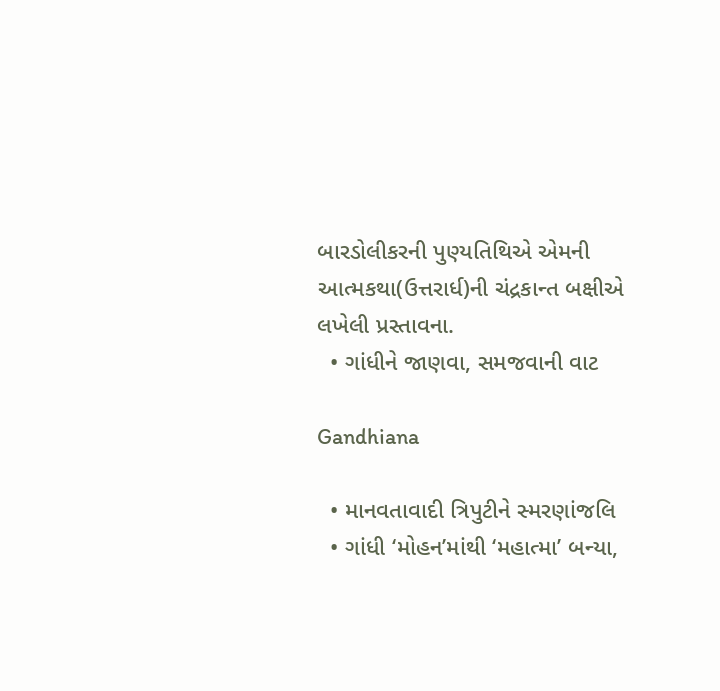બારડોલીકરની પુણ્યતિથિએ એમની આત્મકથા(ઉત્તરાર્ધ)ની ચંદ્રકાન્ત બક્ષીએ લખેલી પ્રસ્તાવના.
  • ગાંધીને જાણવા, સમજવાની વાટ

Gandhiana

  • માનવતાવાદી ત્રિપુટીને સ્મરણાંજલિ
  • ગાંધી ‘મોહન’માંથી ‘મહાત્મા’ બન્યા,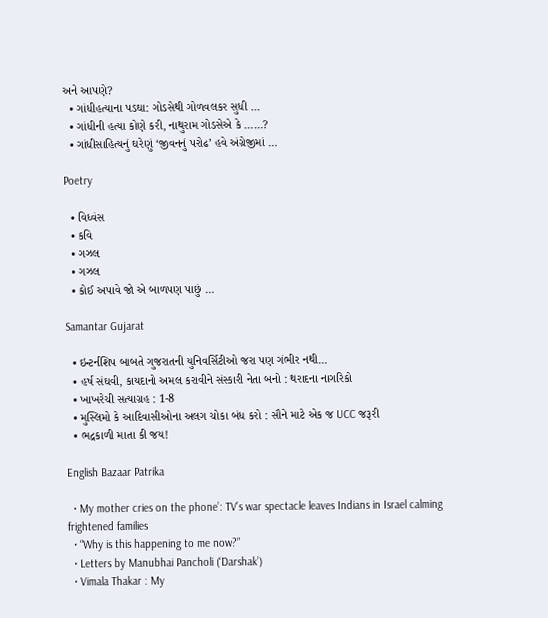અને આપણે?
  • ગાંધીહત્યાના પડઘા: ગોડસેથી ગોળવલકર સુધી …
  • ગાંધીની હત્યા કોણે કરી, નાથુરામ ગોડસેએ કે ……?
  • ગાંધીસાહિત્યનું ઘરેણું ‘જીવનનું પરોઢ’ હવે અંગ્રેજીમાં …

Poetry

  • વિધ્વંસ
  • કવિ
  • ગઝલ
  • ગઝલ
  • કોઈ અપાવે જો એ બાળપણ પાછું …

Samantar Gujarat

  • ઇન્ટર્નશિપ બાબતે ગુજરાતની યુનિવર્સિટીઓ જરા પણ ગંભીર નથી…
  • હર્ષ સંઘવી, કાયદાનો અમલ કરાવીને સંસ્કારી નેતા બનો : થરાદના નાગરિકો
  • ખાખરેચી સત્યાગ્રહ : 1-8
  • મુસ્લિમો કે આદિવાસીઓના અલગ ચોકા બંધ કરો : સૌને માટે એક જ UCC જરૂરી
  • ભદ્રકાળી માતા કી જય!

English Bazaar Patrika

  • My mother cries on the phone’: TV’s war spectacle leaves Indians in Israel calming frightened families
  • “Why is this happening to me now?”
  • Letters by Manubhai Pancholi (‘Darshak’)
  • Vimala Thakar : My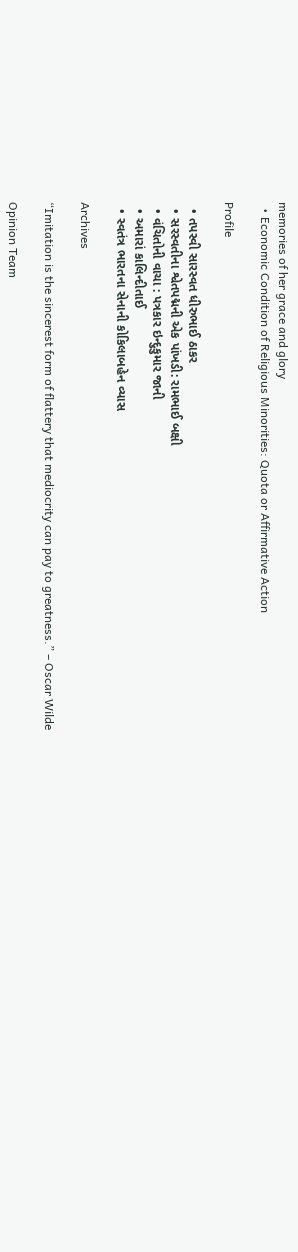memories of her grace and glory
  • Economic Condition of Religious Minorities: Quota or Affirmative Action

Profile

  • તપસ્વી સારસ્વત ધીરુભાઈ ઠાકર
  • સરસ્વતીના શ્વેતપદ્મની એક પાંખડી: રામભાઈ બક્ષી
  • વંચિતોની વાચા : પત્રકાર ઇન્દુકુમાર જાની
  • અમારાં કાલિન્દીતાઈ
  • સ્વતંત્ર ભારતના સેનાની કોકિલાબહેન વ્યાસ

Archives

“Imitation is the sincerest form of flattery that mediocrity can pay to greatness.” – Oscar Wilde

Opinion Team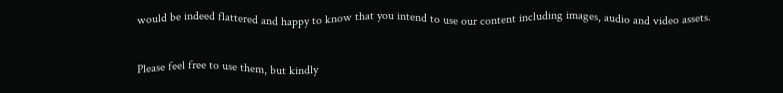would be indeed flattered and happy to know that you intend to use our content including images, audio and video assets.

Please feel free to use them, but kindly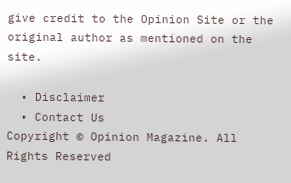give credit to the Opinion Site or the original author as mentioned on the site.

  • Disclaimer
  • Contact Us
Copyright © Opinion Magazine. All Rights Reserved